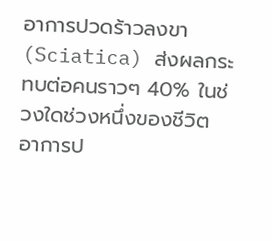อาการปวดร้าวลงขา (Sciatica) ส่งผลกระทบต่อคนราวๆ 40% ในช่วงใดช่วงหนึ่งของชีวิต อาการป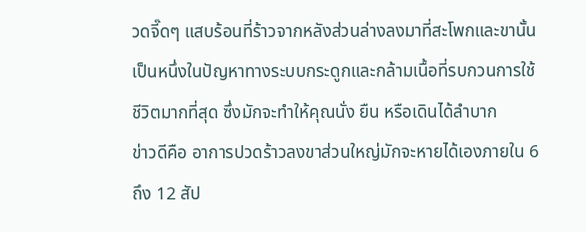วดจี๊ดๆ แสบร้อนที่ร้าวจากหลังส่วนล่างลงมาที่สะโพกและขานั้น เป็นหนึ่งในปัญหาทางระบบกระดูกและกล้ามเนื้อที่รบกวนการใช้ชีวิตมากที่สุด ซึ่งมักจะทำให้คุณนั่ง ยืน หรือเดินได้ลำบาก
ข่าวดีคือ อาการปวดร้าวลงขาส่วนใหญ่มักจะหายได้เองภายใน 6 ถึง 12 สัป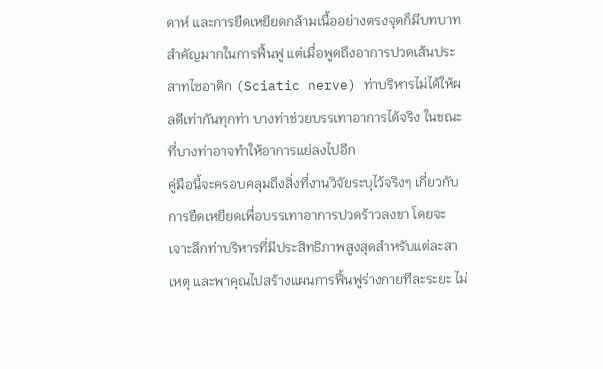ดาห์ และการยืดเหยียดกล้ามเนื้ออย่างตรงจุดก็มีบทบาทสำคัญมากในการฟื้นฟู แต่เมื่อพูดถึงอาการปวดเส้นประสาทไซอาติก (Sciatic nerve) ท่าบริหารไม่ได้ให้ผลดีเท่ากันทุกท่า บางท่าช่วยบรรเทาอาการได้จริง ในขณะที่บางท่าอาจทำให้อาการแย่ลงไปอีก
คู่มือนี้จะครอบคลุมถึงสิ่งที่งานวิจัยระบุไว้จริงๆ เกี่ยวกับการยืดเหยียดเพื่อบรรเทาอาการปวดร้าวลงขา โดยจะเจาะลึกท่าบริหารที่มีประสิทธิภาพสูงสุดสำหรับแต่ละสาเหตุ และพาคุณไปสร้างแผนการฟื้นฟูร่างกายทีละระยะ ไม่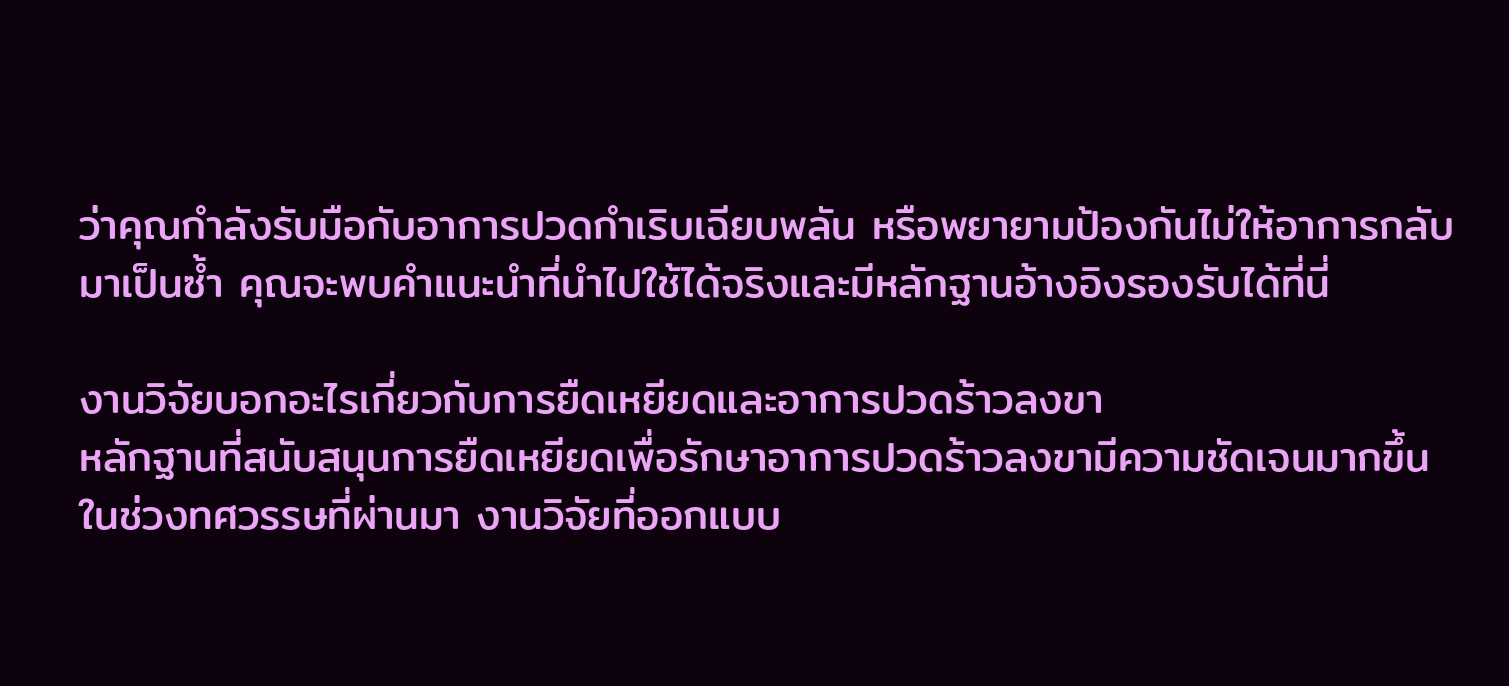ว่าคุณกำลังรับมือกับอาการปวดกำเริบเฉียบพลัน หรือพยายามป้องกันไม่ให้อาการกลับมาเป็นซ้ำ คุณจะพบคำแนะนำที่นำไปใช้ได้จริงและมีหลักฐานอ้างอิงรองรับได้ที่นี่

งานวิจัยบอกอะไรเกี่ยวกับการยืดเหยียดและอาการปวดร้าวลงขา
หลักฐานที่สนับสนุนการยืดเหยียดเพื่อรักษาอาการปวดร้าวลงขามีความชัดเจนมากขึ้นในช่วงทศวรรษที่ผ่านมา งานวิจัยที่ออกแบบ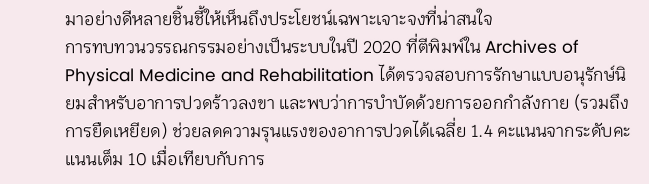มาอย่างดีหลายชิ้นชี้ให้เห็นถึงประโยชน์เฉพาะเจาะจงที่น่าสนใจ
การทบทวนวรรณกรรมอย่างเป็นระบบในปี 2020 ที่ตีพิมพ์ใน Archives of Physical Medicine and Rehabilitation ได้ตรวจสอบการรักษาแบบอนุรักษ์นิยมสำหรับอาการปวดร้าวลงขา และพบว่าการบำบัดด้วยการออกกำลังกาย (รวมถึงการยืดเหยียด) ช่วยลดความรุนแรงของอาการปวดได้เฉลี่ย 1.4 คะแนนจากระดับคะแนนเต็ม 10 เมื่อเทียบกับการ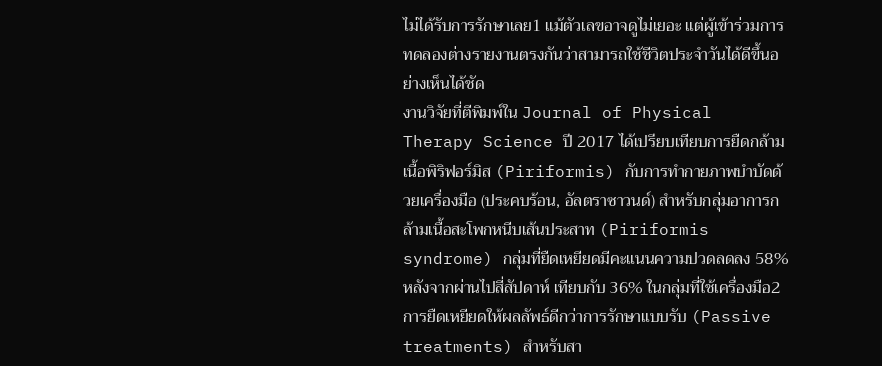ไม่ได้รับการรักษาเลย1 แม้ตัวเลขอาจดูไม่เยอะ แต่ผู้เข้าร่วมการทดลองต่างรายงานตรงกันว่าสามารถใช้ชีวิตประจำวันได้ดีขึ้นอย่างเห็นได้ชัด
งานวิจัยที่ตีพิมพ์ใน Journal of Physical Therapy Science ปี 2017 ได้เปรียบเทียบการยืดกล้ามเนื้อพิริฟอร์มิส (Piriformis) กับการทำกายภาพบำบัดด้วยเครื่องมือ (ประคบร้อน, อัลตราซาวนด์) สำหรับกลุ่มอาการกล้ามเนื้อสะโพกหนีบเส้นประสาท (Piriformis syndrome) กลุ่มที่ยืดเหยียดมีคะแนนความปวดลดลง 58% หลังจากผ่านไปสี่สัปดาห์ เทียบกับ 36% ในกลุ่มที่ใช้เครื่องมือ2 การยืดเหยียดให้ผลลัพธ์ดีกว่าการรักษาแบบรับ (Passive treatments) สำหรับสา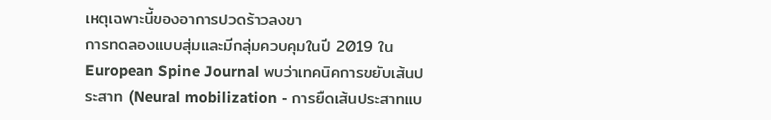เหตุเฉพาะนี้ของอาการปวดร้าวลงขา
การทดลองแบบสุ่มและมีกลุ่มควบคุมในปี 2019 ใน European Spine Journal พบว่าเทคนิคการขยับเส้นประสาท (Neural mobilization - การยืดเส้นประสาทแบ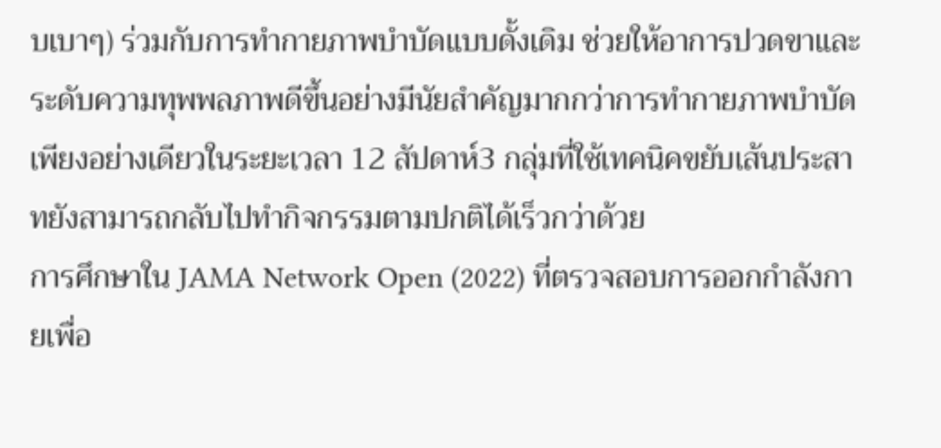บเบาๆ) ร่วมกับการทำกายภาพบำบัดแบบดั้งเดิม ช่วยให้อาการปวดขาและระดับความทุพพลภาพดีขึ้นอย่างมีนัยสำคัญมากกว่าการทำกายภาพบำบัดเพียงอย่างเดียวในระยะเวลา 12 สัปดาห์3 กลุ่มที่ใช้เทคนิคขยับเส้นประสาทยังสามารถกลับไปทำกิจกรรมตามปกติได้เร็วกว่าด้วย
การศึกษาใน JAMA Network Open (2022) ที่ตรวจสอบการออกกำลังกายเพื่อ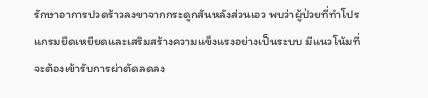รักษาอาการปวดร้าวลงขาจากกระดูกสันหลังส่วนเอว พบว่าผู้ป่วยที่ทำโปรแกรมยืดเหยียดและเสริมสร้างความแข็งแรงอย่างเป็นระบบ มีแนวโน้มที่จะต้องเข้ารับการผ่าตัดลดลง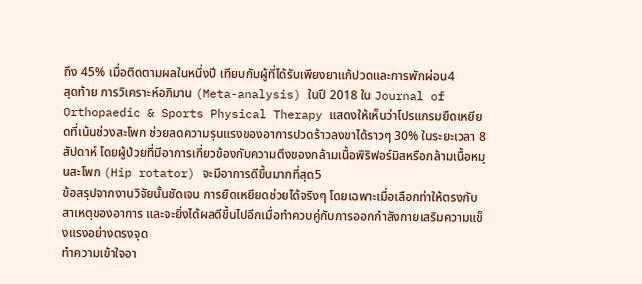ถึง 45% เมื่อติดตามผลในหนึ่งปี เทียบกับผู้ที่ได้รับเพียงยาแก้ปวดและการพักผ่อน4
สุดท้าย การวิเคราะห์อภิมาน (Meta-analysis) ในปี 2018 ใน Journal of Orthopaedic & Sports Physical Therapy แสดงให้เห็นว่าโปรแกรมยืดเหยียดที่เน้นช่วงสะโพก ช่วยลดความรุนแรงของอาการปวดร้าวลงขาได้ราวๆ 30% ในระยะเวลา 8 สัปดาห์ โดยผู้ป่วยที่มีอาการเกี่ยวข้องกับความตึงของกล้ามเนื้อพิริฟอร์มิสหรือกล้ามเนื้อหมุนสะโพก (Hip rotator) จะมีอาการดีขึ้นมากที่สุด5
ข้อสรุปจากงานวิจัยนั้นชัดเจน การยืดเหยียดช่วยได้จริงๆ โดยเฉพาะเมื่อเลือกท่าให้ตรงกับสาเหตุของอาการ และจะยิ่งได้ผลดีขึ้นไปอีกเมื่อทำควบคู่กับการออกกำลังกายเสริมความแข็งแรงอย่างตรงจุด
ทำความเข้าใจอา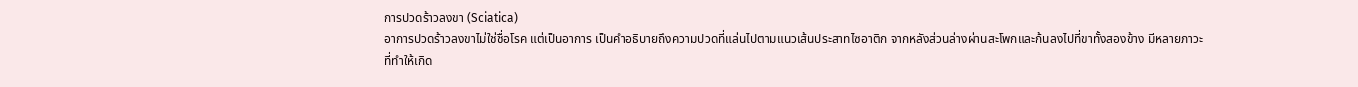การปวดร้าวลงขา (Sciatica)
อาการปวดร้าวลงขาไม่ใช่ชื่อโรค แต่เป็นอาการ เป็นคำอธิบายถึงความปวดที่แล่นไปตามแนวเส้นประสาทไซอาติก จากหลังส่วนล่างผ่านสะโพกและก้นลงไปที่ขาทั้งสองข้าง มีหลายภาวะที่ทำให้เกิด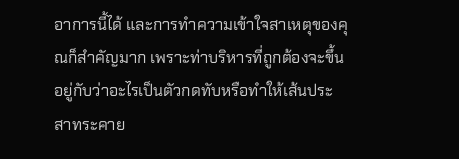อาการนี้ได้ และการทำความเข้าใจสาเหตุของคุณก็สำคัญมาก เพราะท่าบริหารที่ถูกต้องจะขึ้นอยู่กับว่าอะไรเป็นตัวกดทับหรือทำให้เส้นประสาทระคาย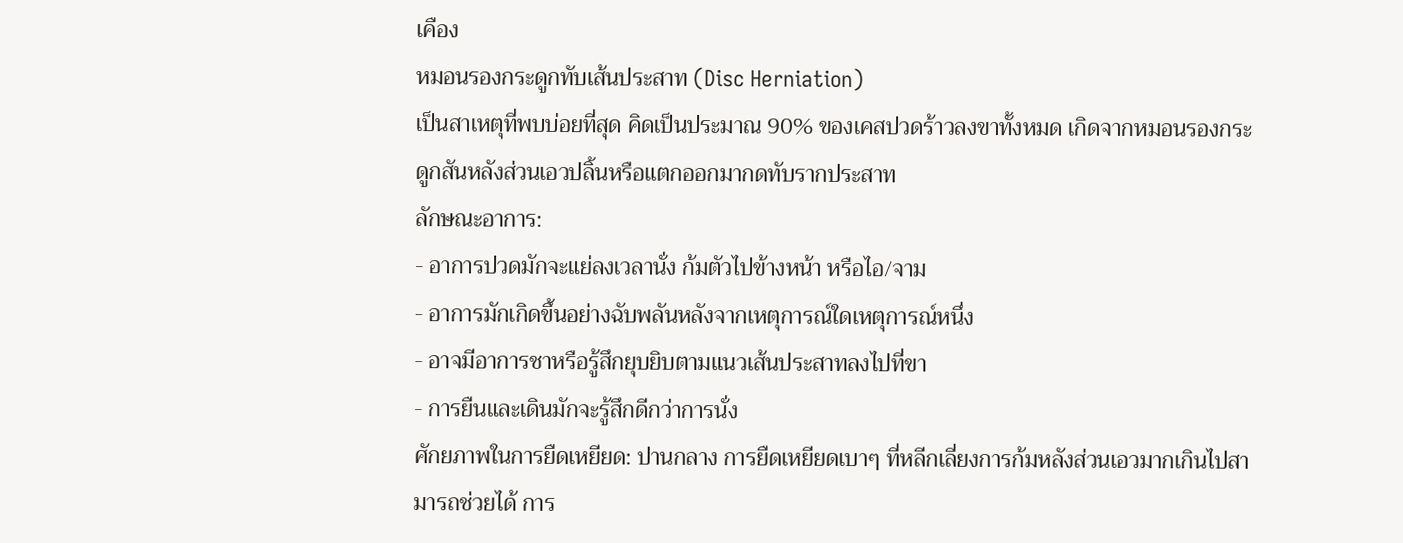เคือง
หมอนรองกระดูกทับเส้นประสาท (Disc Herniation)
เป็นสาเหตุที่พบบ่อยที่สุด คิดเป็นประมาณ 90% ของเคสปวดร้าวลงขาทั้งหมด เกิดจากหมอนรองกระดูกสันหลังส่วนเอวปลิ้นหรือแตกออกมากดทับรากประสาท
ลักษณะอาการ:
- อาการปวดมักจะแย่ลงเวลานั่ง ก้มตัวไปข้างหน้า หรือไอ/จาม
- อาการมักเกิดขึ้นอย่างฉับพลันหลังจากเหตุการณ์ใดเหตุการณ์หนึ่ง
- อาจมีอาการชาหรือรู้สึกยุบยิบตามแนวเส้นประสาทลงไปที่ขา
- การยืนและเดินมักจะรู้สึกดีกว่าการนั่ง
ศักยภาพในการยืดเหยียด: ปานกลาง การยืดเหยียดเบาๆ ที่หลีกเลี่ยงการก้มหลังส่วนเอวมากเกินไปสามารถช่วยได้ การ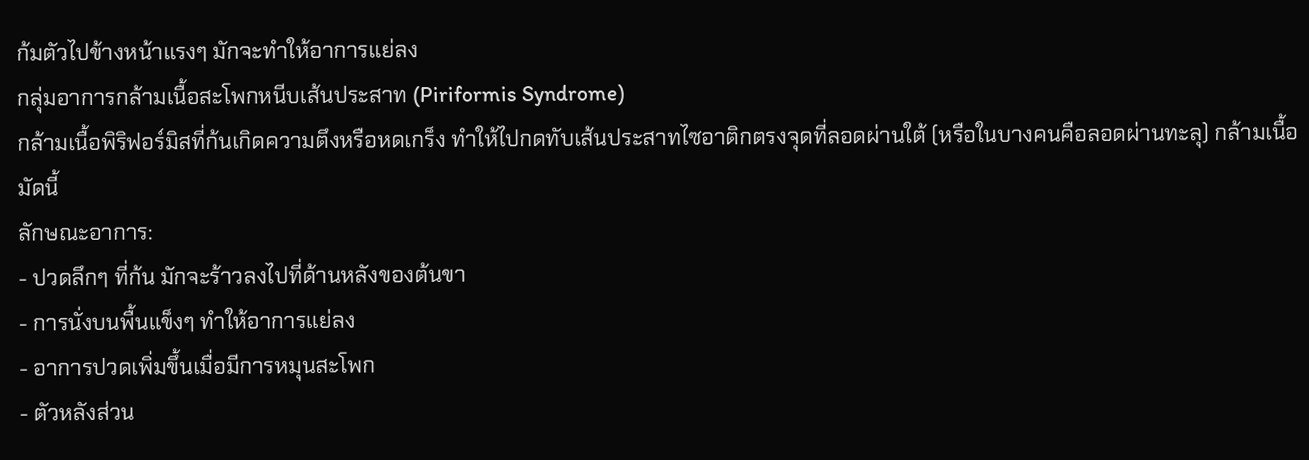ก้มตัวไปข้างหน้าแรงๆ มักจะทำให้อาการแย่ลง
กลุ่มอาการกล้ามเนื้อสะโพกหนีบเส้นประสาท (Piriformis Syndrome)
กล้ามเนื้อพิริฟอร์มิสที่ก้นเกิดความตึงหรือหดเกร็ง ทำให้ไปกดทับเส้นประสาทไซอาติกตรงจุดที่ลอดผ่านใต้ (หรือในบางคนคือลอดผ่านทะลุ) กล้ามเนื้อมัดนี้
ลักษณะอาการ:
- ปวดลึกๆ ที่ก้น มักจะร้าวลงไปที่ด้านหลังของต้นขา
- การนั่งบนพื้นแข็งๆ ทำให้อาการแย่ลง
- อาการปวดเพิ่มขึ้นเมื่อมีการหมุนสะโพก
- ตัวหลังส่วน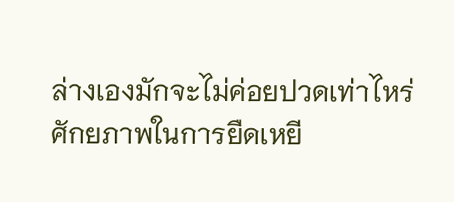ล่างเองมักจะไม่ค่อยปวดเท่าไหร่
ศักยภาพในการยืดเหยี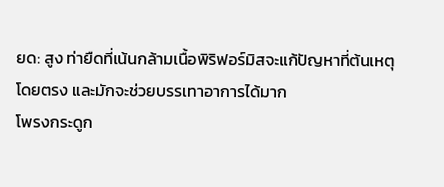ยด: สูง ท่ายืดที่เน้นกล้ามเนื้อพิริฟอร์มิสจะแก้ปัญหาที่ต้นเหตุโดยตรง และมักจะช่วยบรรเทาอาการได้มาก
โพรงกระดูก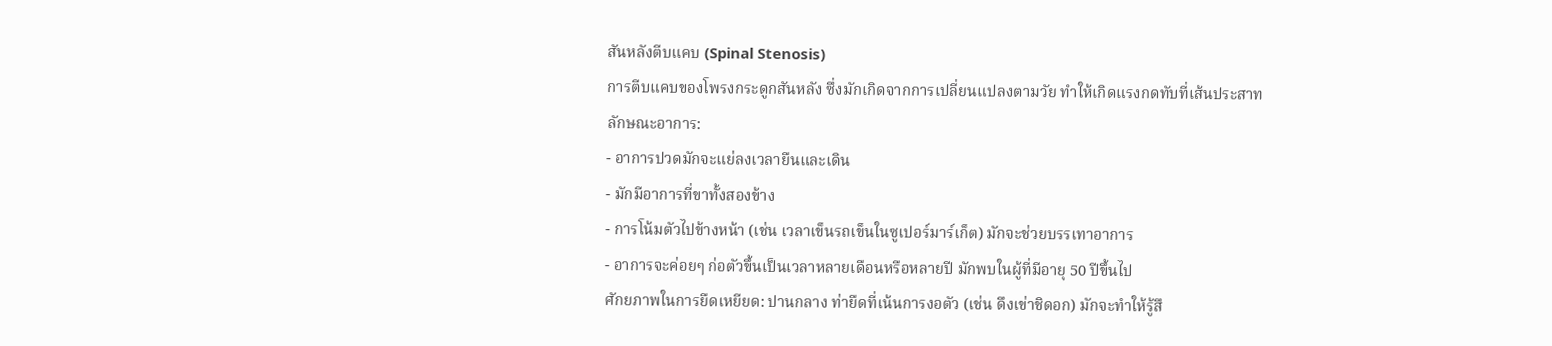สันหลังตีบแคบ (Spinal Stenosis)
การตีบแคบของโพรงกระดูกสันหลัง ซึ่งมักเกิดจากการเปลี่ยนแปลงตามวัย ทำให้เกิดแรงกดทับที่เส้นประสาท
ลักษณะอาการ:
- อาการปวดมักจะแย่ลงเวลายืนและเดิน
- มักมีอาการที่ขาทั้งสองข้าง
- การโน้มตัวไปข้างหน้า (เช่น เวลาเข็นรถเข็นในซูเปอร์มาร์เก็ต) มักจะช่วยบรรเทาอาการ
- อาการจะค่อยๆ ก่อตัวขึ้นเป็นเวลาหลายเดือนหรือหลายปี มักพบในผู้ที่มีอายุ 50 ปีขึ้นไป
ศักยภาพในการยืดเหยียด: ปานกลาง ท่ายืดที่เน้นการงอตัว (เช่น ดึงเข่าชิดอก) มักจะทำให้รู้สึ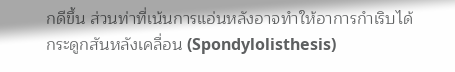กดีขึ้น ส่วนท่าที่เน้นการแอ่นหลังอาจทำให้อาการกำเริบได้
กระดูกสันหลังเคลื่อน (Spondylolisthesis)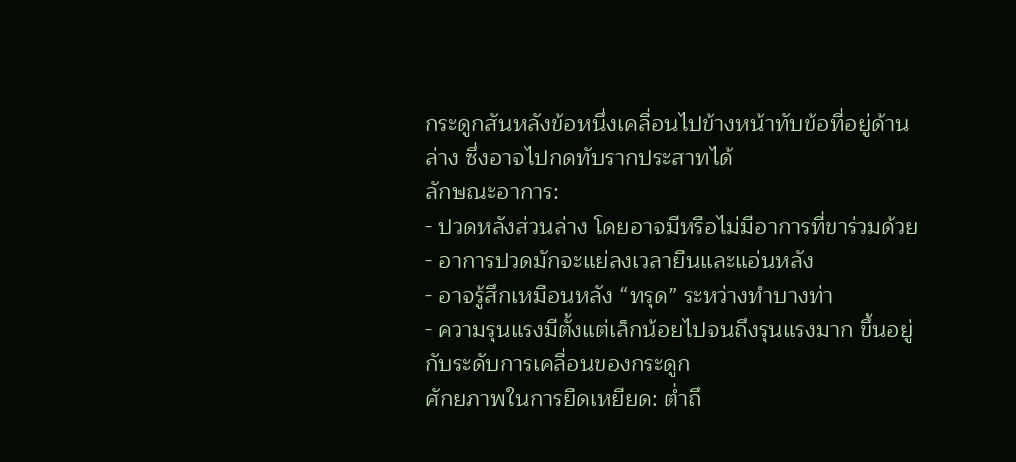กระดูกสันหลังข้อหนึ่งเคลื่อนไปข้างหน้าทับข้อที่อยู่ด้านล่าง ซึ่งอาจไปกดทับรากประสาทได้
ลักษณะอาการ:
- ปวดหลังส่วนล่าง โดยอาจมีหรือไม่มีอาการที่ขาร่วมด้วย
- อาการปวดมักจะแย่ลงเวลายืนและแอ่นหลัง
- อาจรู้สึกเหมือนหลัง “ทรุด” ระหว่างทำบางท่า
- ความรุนแรงมีตั้งแต่เล็กน้อยไปจนถึงรุนแรงมาก ขึ้นอยู่กับระดับการเคลื่อนของกระดูก
ศักยภาพในการยืดเหยียด: ต่ำถึ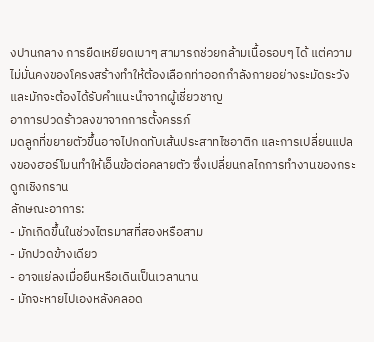งปานกลาง การยืดเหยียดเบาๆ สามารถช่วยกล้ามเนื้อรอบๆ ได้ แต่ความไม่มั่นคงของโครงสร้างทำให้ต้องเลือกท่าออกกำลังกายอย่างระมัดระวัง และมักจะต้องได้รับคำแนะนำจากผู้เชี่ยวชาญ
อาการปวดร้าวลงขาจากการตั้งครรภ์
มดลูกที่ขยายตัวขึ้นอาจไปกดทับเส้นประสาทไซอาติก และการเปลี่ยนแปลงของฮอร์โมนทำให้เอ็นข้อต่อคลายตัว ซึ่งเปลี่ยนกลไกการทำงานของกระดูกเชิงกราน
ลักษณะอาการ:
- มักเกิดขึ้นในช่วงไตรมาสที่สองหรือสาม
- มักปวดข้างเดียว
- อาจแย่ลงเมื่อยืนหรือเดินเป็นเวลานาน
- มักจะหายไปเองหลังคลอด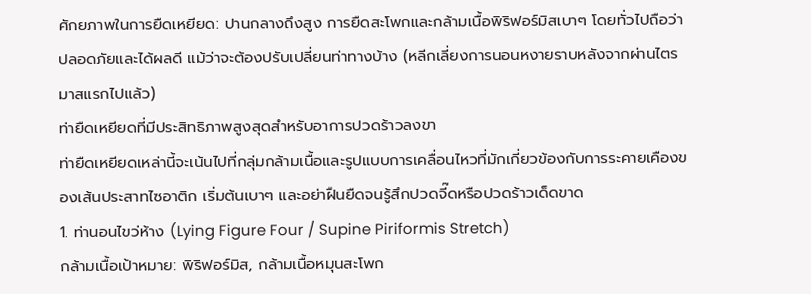ศักยภาพในการยืดเหยียด: ปานกลางถึงสูง การยืดสะโพกและกล้ามเนื้อพิริฟอร์มิสเบาๆ โดยทั่วไปถือว่าปลอดภัยและได้ผลดี แม้ว่าจะต้องปรับเปลี่ยนท่าทางบ้าง (หลีกเลี่ยงการนอนหงายราบหลังจากผ่านไตรมาสแรกไปแล้ว)
ท่ายืดเหยียดที่มีประสิทธิภาพสูงสุดสำหรับอาการปวดร้าวลงขา
ท่ายืดเหยียดเหล่านี้จะเน้นไปที่กลุ่มกล้ามเนื้อและรูปแบบการเคลื่อนไหวที่มักเกี่ยวข้องกับการระคายเคืองของเส้นประสาทไซอาติก เริ่มต้นเบาๆ และอย่าฝืนยืดจนรู้สึกปวดจี๊ดหรือปวดร้าวเด็ดขาด
1. ท่านอนไขว่ห้าง (Lying Figure Four / Supine Piriformis Stretch)
กล้ามเนื้อเป้าหมาย: พิริฟอร์มิส, กล้ามเนื้อหมุนสะโพก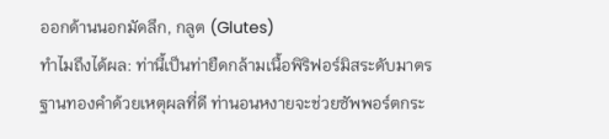ออกด้านนอกมัดลึก, กลูต (Glutes)
ทำไมถึงได้ผล: ท่านี้เป็นท่ายืดกล้ามเนื้อพิริฟอร์มิสระดับมาตรฐานทองคำด้วยเหตุผลที่ดี ท่านอนหงายจะช่วยซัพพอร์ตกระ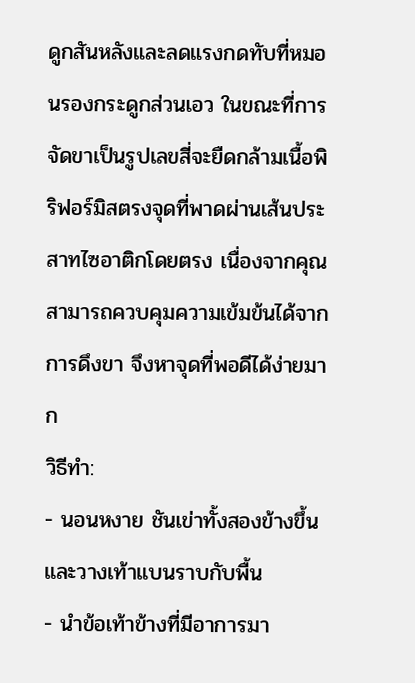ดูกสันหลังและลดแรงกดทับที่หมอนรองกระดูกส่วนเอว ในขณะที่การจัดขาเป็นรูปเลขสี่จะยืดกล้ามเนื้อพิริฟอร์มิสตรงจุดที่พาดผ่านเส้นประสาทไซอาติกโดยตรง เนื่องจากคุณสามารถควบคุมความเข้มข้นได้จากการดึงขา จึงหาจุดที่พอดีได้ง่ายมาก
วิธีทำ:
- นอนหงาย ชันเข่าทั้งสองข้างขึ้น และวางเท้าแบนราบกับพื้น
- นำข้อเท้าข้างที่มีอาการมา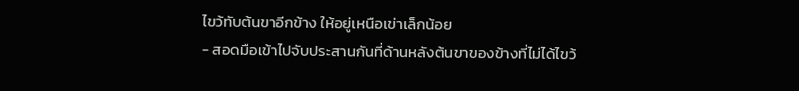ไขว้ทับต้นขาอีกข้าง ให้อยู่เหนือเข่าเล็กน้อย
- สอดมือเข้าไปจับประสานกันที่ด้านหลังต้นขาของข้างที่ไม่ได้ไขว้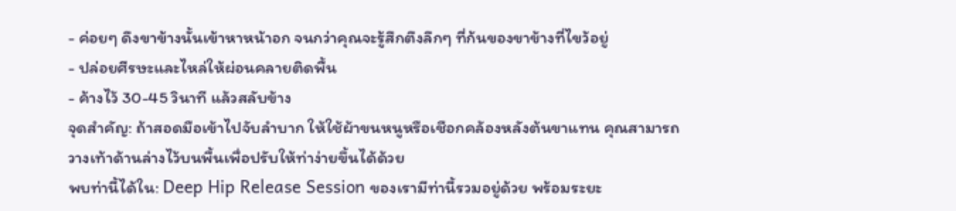- ค่อยๆ ดึงขาข้างนั้นเข้าหาหน้าอก จนกว่าคุณจะรู้สึกตึงลึกๆ ที่ก้นของขาข้างที่ไขว้อยู่
- ปล่อยศีรษะและไหล่ให้ผ่อนคลายติดพื้น
- ค้างไว้ 30-45 วินาที แล้วสลับข้าง
จุดสำคัญ: ถ้าสอดมือเข้าไปจับลำบาก ให้ใช้ผ้าขนหนูหรือเชือกคล้องหลังต้นขาแทน คุณสามารถวางเท้าด้านล่างไว้บนพื้นเพื่อปรับให้ท่าง่ายขึ้นได้ด้วย
พบท่านี้ได้ใน: Deep Hip Release Session ของเรามีท่านี้รวมอยู่ด้วย พร้อมระยะ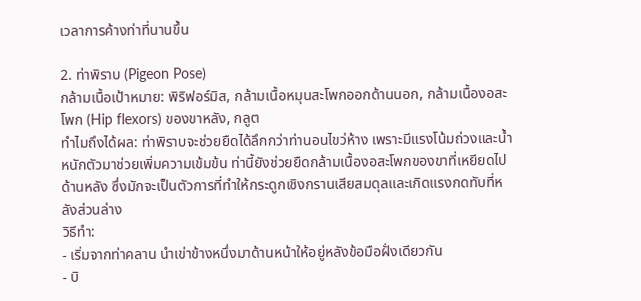เวลาการค้างท่าที่นานขึ้น

2. ท่าพิราบ (Pigeon Pose)
กล้ามเนื้อเป้าหมาย: พิริฟอร์มิส, กล้ามเนื้อหมุนสะโพกออกด้านนอก, กล้ามเนื้องอสะโพก (Hip flexors) ของขาหลัง, กลูต
ทำไมถึงได้ผล: ท่าพิราบจะช่วยยืดได้ลึกกว่าท่านอนไขว่ห้าง เพราะมีแรงโน้มถ่วงและน้ำหนักตัวมาช่วยเพิ่มความเข้มข้น ท่านี้ยังช่วยยืดกล้ามเนื้องอสะโพกของขาที่เหยียดไปด้านหลัง ซึ่งมักจะเป็นตัวการที่ทำให้กระดูกเชิงกรานเสียสมดุลและเกิดแรงกดทับที่หลังส่วนล่าง
วิธีทำ:
- เริ่มจากท่าคลาน นำเข่าข้างหนึ่งมาด้านหน้าให้อยู่หลังข้อมือฝั่งเดียวกัน
- บิ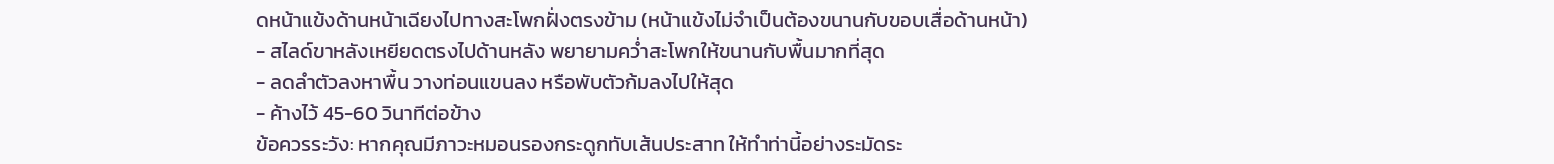ดหน้าแข้งด้านหน้าเฉียงไปทางสะโพกฝั่งตรงข้าม (หน้าแข้งไม่จำเป็นต้องขนานกับขอบเสื่อด้านหน้า)
- สไลด์ขาหลังเหยียดตรงไปด้านหลัง พยายามคว่ำสะโพกให้ขนานกับพื้นมากที่สุด
- ลดลำตัวลงหาพื้น วางท่อนแขนลง หรือพับตัวก้มลงไปให้สุด
- ค้างไว้ 45-60 วินาทีต่อข้าง
ข้อควรระวัง: หากคุณมีภาวะหมอนรองกระดูกทับเส้นประสาท ให้ทำท่านี้อย่างระมัดระ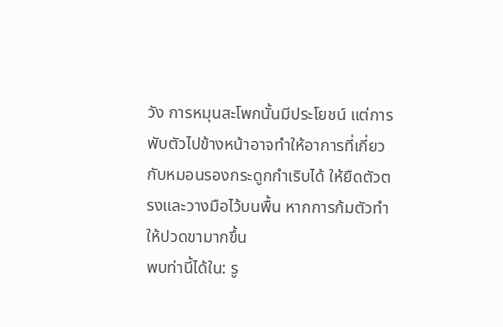วัง การหมุนสะโพกนั้นมีประโยชน์ แต่การพับตัวไปข้างหน้าอาจทำให้อาการที่เกี่ยวกับหมอนรองกระดูกกำเริบได้ ให้ยืดตัวตรงและวางมือไว้บนพื้น หากการก้มตัวทำให้ปวดขามากขึ้น
พบท่านี้ได้ใน: รู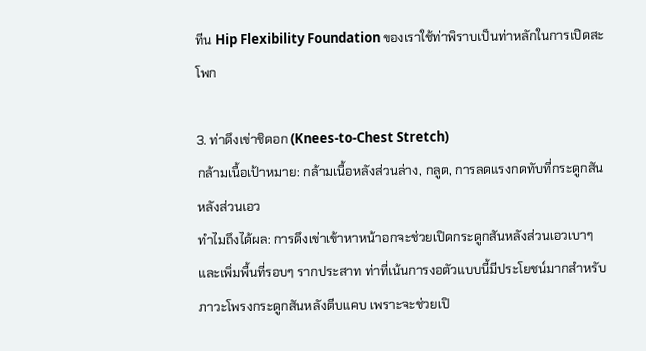ทีน Hip Flexibility Foundation ของเราใช้ท่าพิราบเป็นท่าหลักในการเปิดสะโพก

3. ท่าดึงเข่าชิดอก (Knees-to-Chest Stretch)
กล้ามเนื้อเป้าหมาย: กล้ามเนื้อหลังส่วนล่าง, กลูต, การลดแรงกดทับที่กระดูกสันหลังส่วนเอว
ทำไมถึงได้ผล: การดึงเข่าเข้าหาหน้าอกจะช่วยเปิดกระดูกสันหลังส่วนเอวเบาๆ และเพิ่มพื้นที่รอบๆ รากประสาท ท่าที่เน้นการงอตัวแบบนี้มีประโยชน์มากสำหรับภาวะโพรงกระดูกสันหลังตีบแคบ เพราะจะช่วยเปิ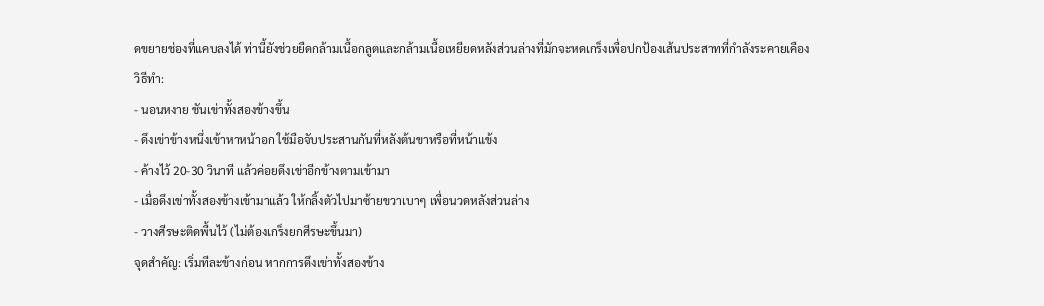ดขยายช่องที่แคบลงได้ ท่านี้ยังช่วยยืดกล้ามเนื้อกลูตและกล้ามเนื้อเหยียดหลังส่วนล่างที่มักจะหดเกร็งเพื่อปกป้องเส้นประสาทที่กำลังระคายเคือง
วิธีทำ:
- นอนหงาย ชันเข่าทั้งสองข้างขึ้น
- ดึงเข่าข้างหนึ่งเข้าหาหน้าอก ใช้มือจับประสานกันที่หลังต้นขาหรือที่หน้าแข้ง
- ค้างไว้ 20-30 วินาที แล้วค่อยดึงเข่าอีกข้างตามเข้ามา
- เมื่อดึงเข่าทั้งสองข้างเข้ามาแล้ว ให้กลิ้งตัวไปมาซ้ายขวาเบาๆ เพื่อนวดหลังส่วนล่าง
- วางศีรษะติดพื้นไว้ (ไม่ต้องเกร็งยกศีรษะขึ้นมา)
จุดสำคัญ: เริ่มทีละข้างก่อน หากการดึงเข่าทั้งสองข้าง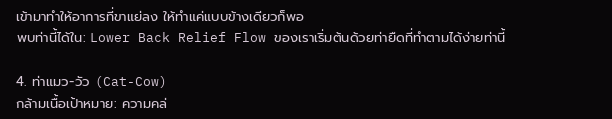เข้ามาทำให้อาการที่ขาแย่ลง ให้ทำแค่แบบข้างเดียวก็พอ
พบท่านี้ได้ใน: Lower Back Relief Flow ของเราเริ่มต้นด้วยท่ายืดที่ทำตามได้ง่ายท่านี้

4. ท่าแมว-วัว (Cat-Cow)
กล้ามเนื้อเป้าหมาย: ความคล่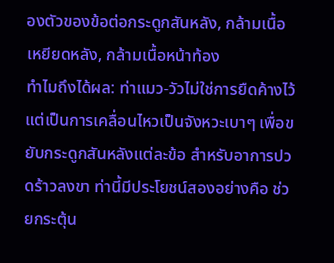องตัวของข้อต่อกระดูกสันหลัง, กล้ามเนื้อเหยียดหลัง, กล้ามเนื้อหน้าท้อง
ทำไมถึงได้ผล: ท่าแมว-วัวไม่ใช่การยืดค้างไว้ แต่เป็นการเคลื่อนไหวเป็นจังหวะเบาๆ เพื่อขยับกระดูกสันหลังแต่ละข้อ สำหรับอาการปวดร้าวลงขา ท่านี้มีประโยชน์สองอย่างคือ ช่วยกระตุ้น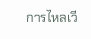การไหลเวี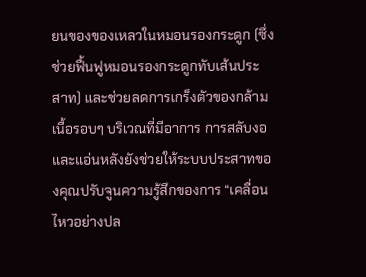ยนของของเหลวในหมอนรองกระดูก (ซึ่งช่วยฟื้นฟูหมอนรองกระดูกทับเส้นประสาท) และช่วยลดการเกร็งตัวของกล้ามเนื้อรอบๆ บริเวณที่มีอาการ การสลับงอและแอ่นหลังยังช่วยให้ระบบประสาทของคุณปรับจูนความรู้สึกของการ “เคลื่อนไหวอย่างปล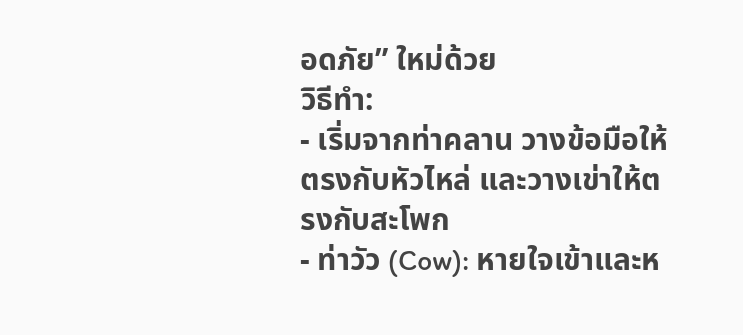อดภัย” ใหม่ด้วย
วิธีทำ:
- เริ่มจากท่าคลาน วางข้อมือให้ตรงกับหัวไหล่ และวางเข่าให้ตรงกับสะโพก
- ท่าวัว (Cow): หายใจเข้าและห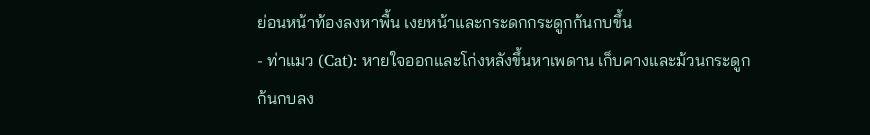ย่อนหน้าท้องลงหาพื้น เงยหน้าและกระดกกระดูกก้นกบขึ้น
- ท่าแมว (Cat): หายใจออกและโก่งหลังขึ้นหาเพดาน เก็บคางและม้วนกระดูกก้นกบลง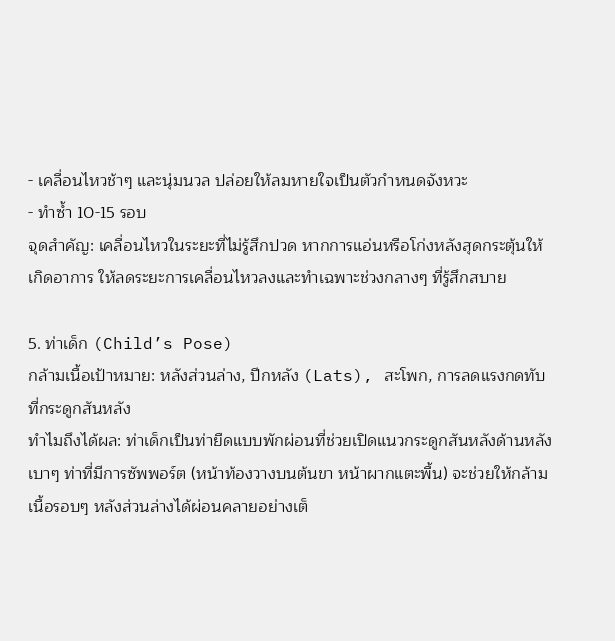- เคลื่อนไหวช้าๆ และนุ่มนวล ปล่อยให้ลมหายใจเป็นตัวกำหนดจังหวะ
- ทำซ้ำ 10-15 รอบ
จุดสำคัญ: เคลื่อนไหวในระยะที่ไม่รู้สึกปวด หากการแอ่นหรือโก่งหลังสุดกระตุ้นให้เกิดอาการ ให้ลดระยะการเคลื่อนไหวลงและทำเฉพาะช่วงกลางๆ ที่รู้สึกสบาย

5. ท่าเด็ก (Child’s Pose)
กล้ามเนื้อเป้าหมาย: หลังส่วนล่าง, ปีกหลัง (Lats), สะโพก, การลดแรงกดทับที่กระดูกสันหลัง
ทำไมถึงได้ผล: ท่าเด็กเป็นท่ายืดแบบพักผ่อนที่ช่วยเปิดแนวกระดูกสันหลังด้านหลังเบาๆ ท่าที่มีการซัพพอร์ต (หน้าท้องวางบนต้นขา หน้าผากแตะพื้น) จะช่วยให้กล้ามเนื้อรอบๆ หลังส่วนล่างได้ผ่อนคลายอย่างเต็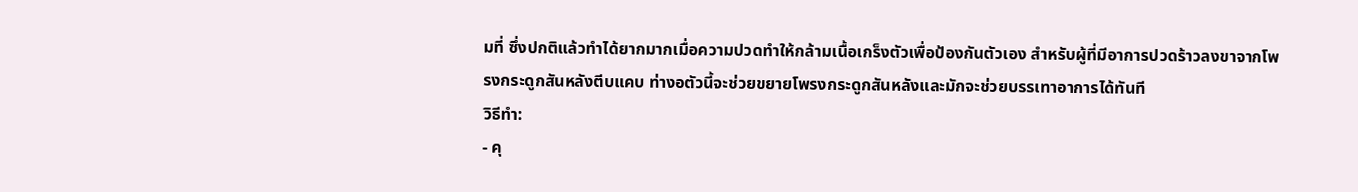มที่ ซึ่งปกติแล้วทำได้ยากมากเมื่อความปวดทำให้กล้ามเนื้อเกร็งตัวเพื่อป้องกันตัวเอง สำหรับผู้ที่มีอาการปวดร้าวลงขาจากโพรงกระดูกสันหลังตีบแคบ ท่างอตัวนี้จะช่วยขยายโพรงกระดูกสันหลังและมักจะช่วยบรรเทาอาการได้ทันที
วิธีทำ:
- คุ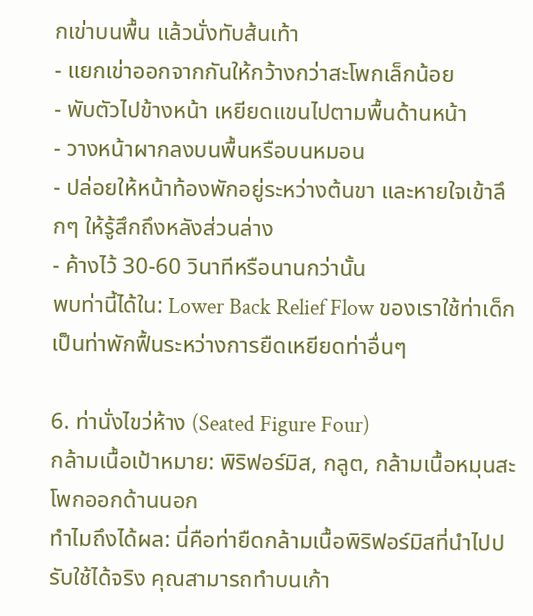กเข่าบนพื้น แล้วนั่งทับส้นเท้า
- แยกเข่าออกจากกันให้กว้างกว่าสะโพกเล็กน้อย
- พับตัวไปข้างหน้า เหยียดแขนไปตามพื้นด้านหน้า
- วางหน้าผากลงบนพื้นหรือบนหมอน
- ปล่อยให้หน้าท้องพักอยู่ระหว่างต้นขา และหายใจเข้าลึกๆ ให้รู้สึกถึงหลังส่วนล่าง
- ค้างไว้ 30-60 วินาทีหรือนานกว่านั้น
พบท่านี้ได้ใน: Lower Back Relief Flow ของเราใช้ท่าเด็กเป็นท่าพักฟื้นระหว่างการยืดเหยียดท่าอื่นๆ

6. ท่านั่งไขว่ห้าง (Seated Figure Four)
กล้ามเนื้อเป้าหมาย: พิริฟอร์มิส, กลูต, กล้ามเนื้อหมุนสะโพกออกด้านนอก
ทำไมถึงได้ผล: นี่คือท่ายืดกล้ามเนื้อพิริฟอร์มิสที่นำไปปรับใช้ได้จริง คุณสามารถทำบนเก้า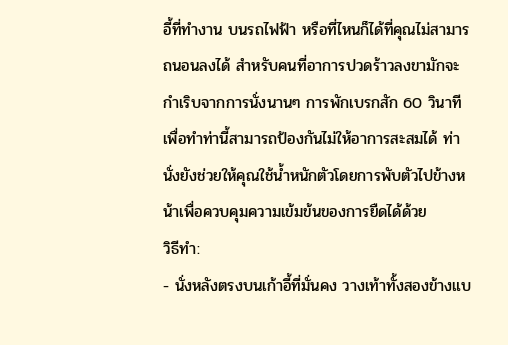อี้ที่ทำงาน บนรถไฟฟ้า หรือที่ไหนก็ได้ที่คุณไม่สามารถนอนลงได้ สำหรับคนที่อาการปวดร้าวลงขามักจะกำเริบจากการนั่งนานๆ การพักเบรกสัก 60 วินาทีเพื่อทำท่านี้สามารถป้องกันไม่ให้อาการสะสมได้ ท่านั่งยังช่วยให้คุณใช้น้ำหนักตัวโดยการพับตัวไปข้างหน้าเพื่อควบคุมความเข้มข้นของการยืดได้ด้วย
วิธีทำ:
- นั่งหลังตรงบนเก้าอี้ที่มั่นคง วางเท้าทั้งสองข้างแบ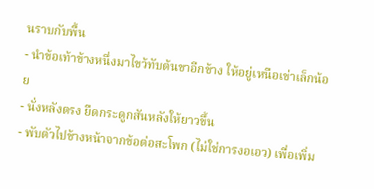นราบกับพื้น
- นำข้อเท้าข้างหนึ่งมาไขว้ทับต้นขาอีกข้าง ให้อยู่เหนือเข่าเล็กน้อย
- นั่งหลังตรง ยืดกระดูกสันหลังให้ยาวขึ้น
- พับตัวไปข้างหน้าจากข้อต่อสะโพก (ไม่ใช่การงอเอว) เพื่อเพิ่ม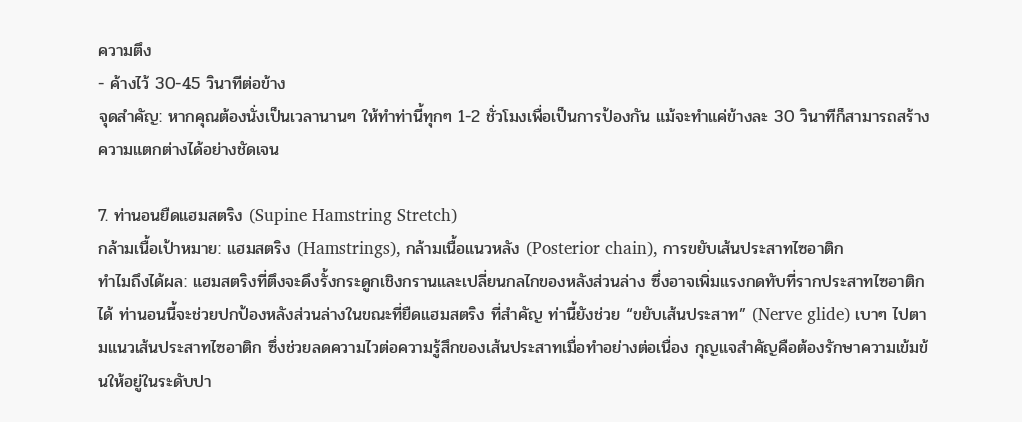ความตึง
- ค้างไว้ 30-45 วินาทีต่อข้าง
จุดสำคัญ: หากคุณต้องนั่งเป็นเวลานานๆ ให้ทำท่านี้ทุกๆ 1-2 ชั่วโมงเพื่อเป็นการป้องกัน แม้จะทำแค่ข้างละ 30 วินาทีก็สามารถสร้างความแตกต่างได้อย่างชัดเจน

7. ท่านอนยืดแฮมสตริง (Supine Hamstring Stretch)
กล้ามเนื้อเป้าหมาย: แฮมสตริง (Hamstrings), กล้ามเนื้อแนวหลัง (Posterior chain), การขยับเส้นประสาทไซอาติก
ทำไมถึงได้ผล: แฮมสตริงที่ตึงจะดึงรั้งกระดูกเชิงกรานและเปลี่ยนกลไกของหลังส่วนล่าง ซึ่งอาจเพิ่มแรงกดทับที่รากประสาทไซอาติกได้ ท่านอนนี้จะช่วยปกป้องหลังส่วนล่างในขณะที่ยืดแฮมสตริง ที่สำคัญ ท่านี้ยังช่วย “ขยับเส้นประสาท” (Nerve glide) เบาๆ ไปตามแนวเส้นประสาทไซอาติก ซึ่งช่วยลดความไวต่อความรู้สึกของเส้นประสาทเมื่อทำอย่างต่อเนื่อง กุญแจสำคัญคือต้องรักษาความเข้มข้นให้อยู่ในระดับปา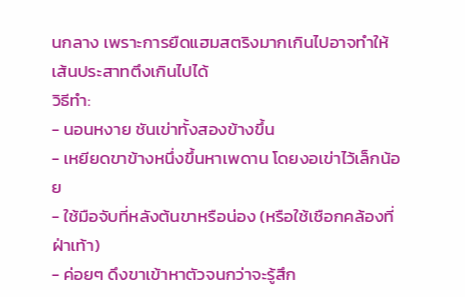นกลาง เพราะการยืดแฮมสตริงมากเกินไปอาจทำให้เส้นประสาทตึงเกินไปได้
วิธีทำ:
- นอนหงาย ชันเข่าทั้งสองข้างขึ้น
- เหยียดขาข้างหนึ่งขึ้นหาเพดาน โดยงอเข่าไว้เล็กน้อย
- ใช้มือจับที่หลังต้นขาหรือน่อง (หรือใช้เชือกคล้องที่ฝ่าเท้า)
- ค่อยๆ ดึงขาเข้าหาตัวจนกว่าจะรู้สึก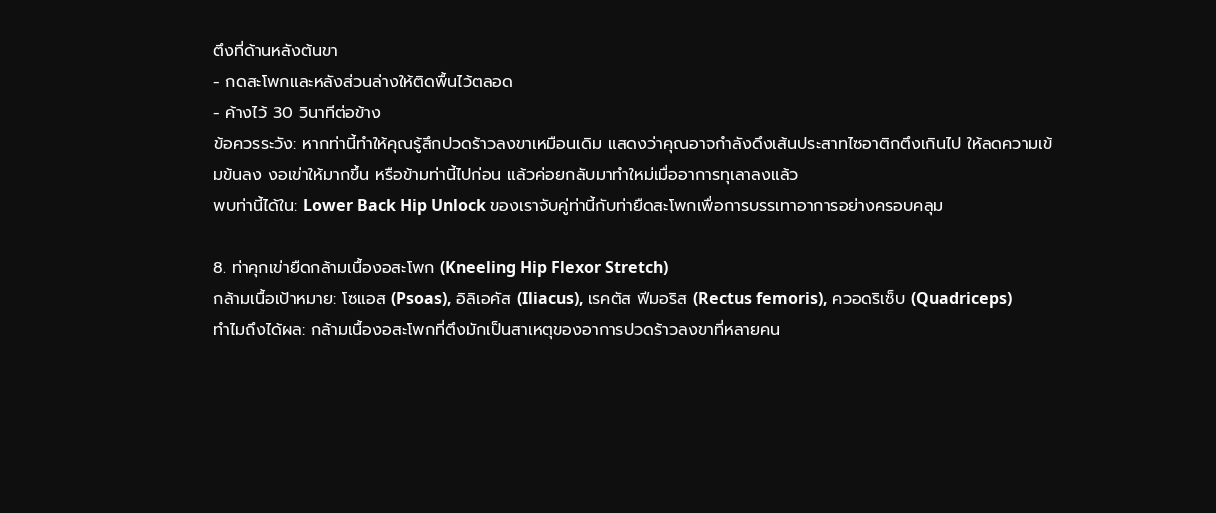ตึงที่ด้านหลังต้นขา
- กดสะโพกและหลังส่วนล่างให้ติดพื้นไว้ตลอด
- ค้างไว้ 30 วินาทีต่อข้าง
ข้อควรระวัง: หากท่านี้ทำให้คุณรู้สึกปวดร้าวลงขาเหมือนเดิม แสดงว่าคุณอาจกำลังดึงเส้นประสาทไซอาติกตึงเกินไป ให้ลดความเข้มข้นลง งอเข่าให้มากขึ้น หรือข้ามท่านี้ไปก่อน แล้วค่อยกลับมาทำใหม่เมื่ออาการทุเลาลงแล้ว
พบท่านี้ได้ใน: Lower Back Hip Unlock ของเราจับคู่ท่านี้กับท่ายืดสะโพกเพื่อการบรรเทาอาการอย่างครอบคลุม

8. ท่าคุกเข่ายืดกล้ามเนื้องอสะโพก (Kneeling Hip Flexor Stretch)
กล้ามเนื้อเป้าหมาย: โซแอส (Psoas), อิลิเอคัส (Iliacus), เรคตัส ฟีมอริส (Rectus femoris), ควอดริเซ็บ (Quadriceps)
ทำไมถึงได้ผล: กล้ามเนื้องอสะโพกที่ตึงมักเป็นสาเหตุของอาการปวดร้าวลงขาที่หลายคน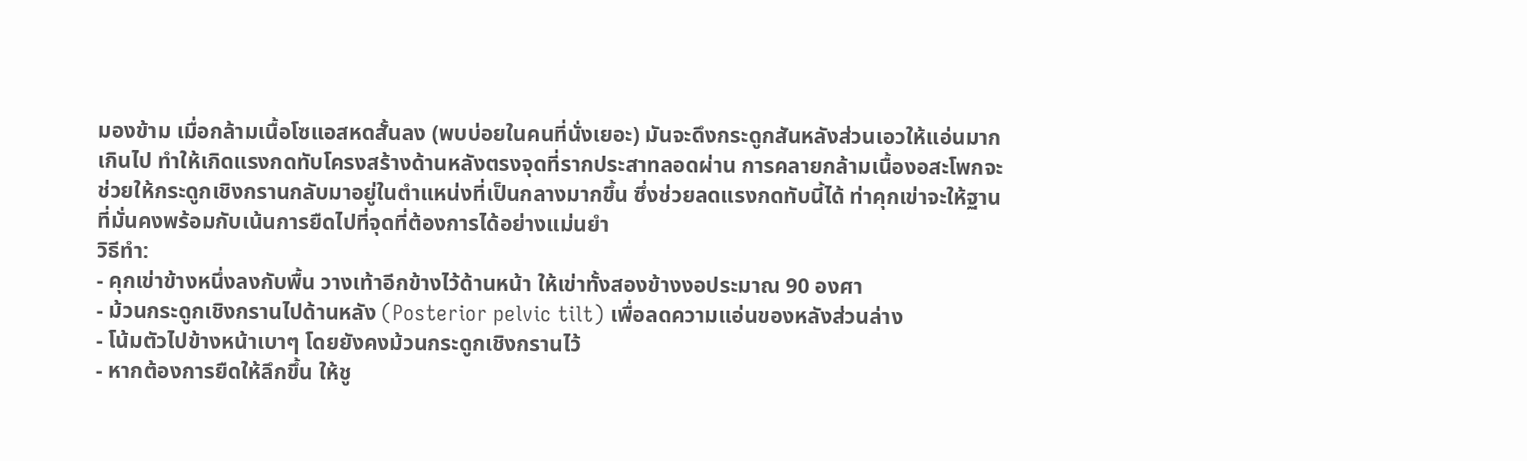มองข้าม เมื่อกล้ามเนื้อโซแอสหดสั้นลง (พบบ่อยในคนที่นั่งเยอะ) มันจะดึงกระดูกสันหลังส่วนเอวให้แอ่นมากเกินไป ทำให้เกิดแรงกดทับโครงสร้างด้านหลังตรงจุดที่รากประสาทลอดผ่าน การคลายกล้ามเนื้องอสะโพกจะช่วยให้กระดูกเชิงกรานกลับมาอยู่ในตำแหน่งที่เป็นกลางมากขึ้น ซึ่งช่วยลดแรงกดทับนี้ได้ ท่าคุกเข่าจะให้ฐานที่มั่นคงพร้อมกับเน้นการยืดไปที่จุดที่ต้องการได้อย่างแม่นยำ
วิธีทำ:
- คุกเข่าข้างหนึ่งลงกับพื้น วางเท้าอีกข้างไว้ด้านหน้า ให้เข่าทั้งสองข้างงอประมาณ 90 องศา
- ม้วนกระดูกเชิงกรานไปด้านหลัง (Posterior pelvic tilt) เพื่อลดความแอ่นของหลังส่วนล่าง
- โน้มตัวไปข้างหน้าเบาๆ โดยยังคงม้วนกระดูกเชิงกรานไว้
- หากต้องการยืดให้ลึกขึ้น ให้ชู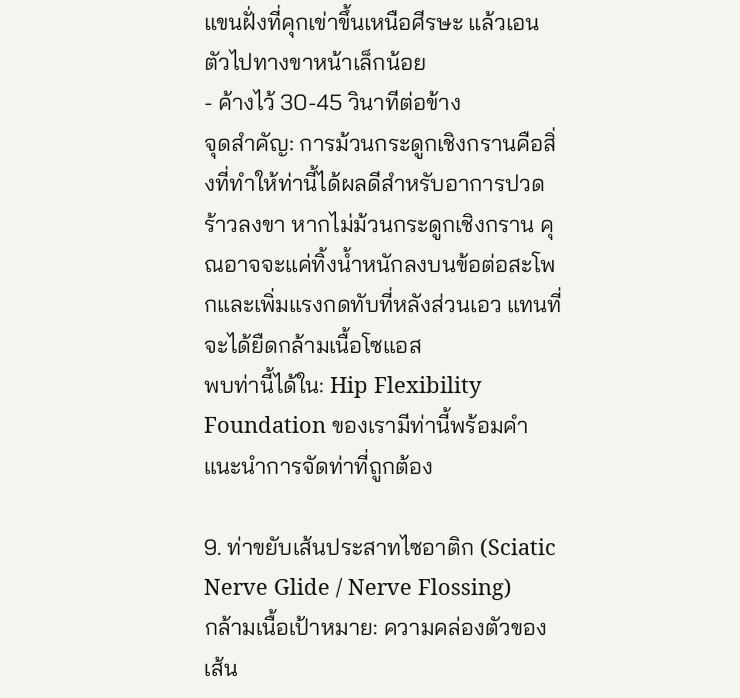แขนฝั่งที่คุกเข่าขึ้นเหนือศีรษะ แล้วเอนตัวไปทางขาหน้าเล็กน้อย
- ค้างไว้ 30-45 วินาทีต่อข้าง
จุดสำคัญ: การม้วนกระดูกเชิงกรานคือสิ่งที่ทำให้ท่านี้ได้ผลดีสำหรับอาการปวดร้าวลงขา หากไม่ม้วนกระดูกเชิงกราน คุณอาจจะแค่ทิ้งน้ำหนักลงบนข้อต่อสะโพกและเพิ่มแรงกดทับที่หลังส่วนเอว แทนที่จะได้ยืดกล้ามเนื้อโซแอส
พบท่านี้ได้ใน: Hip Flexibility Foundation ของเรามีท่านี้พร้อมคำแนะนำการจัดท่าที่ถูกต้อง

9. ท่าขยับเส้นประสาทไซอาติก (Sciatic Nerve Glide / Nerve Flossing)
กล้ามเนื้อเป้าหมาย: ความคล่องตัวของเส้น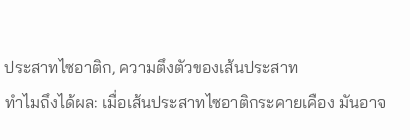ประสาทไซอาติก, ความตึงตัวของเส้นประสาท
ทำไมถึงได้ผล: เมื่อเส้นประสาทไซอาติกระคายเคือง มันอาจ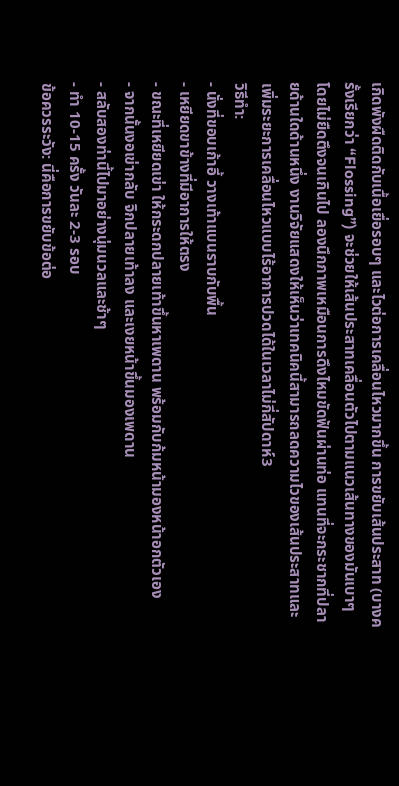เกิดพังผืดติดกับเนื้อเยื่อรอบๆ และไวต่อการเคลื่อนไหวมากขึ้น การขยับเส้นประสาท (บางครั้งเรียกว่า “Flossing”) จะช่วยให้เส้นประสาทเคลื่อนตัวไปตามแนวเส้นทางของมันเบาๆ โดยไม่ยืดตึงจนเกินไป ลองนึกภาพเหมือนการดึงไหมขัดฟันผ่านท่อ แทนที่จะกระชากที่ปลายด้านใดด้านหนึ่ง งานวิจัยแสดงให้เห็นว่าเทคนิคนี้สามารถลดความไวของเส้นประสาทและเพิ่มระยะการเคลื่อนไหวแบบไร้อาการปวดได้ในเวลาไม่กี่สัปดาห์3
วิธีทำ:
- นั่งที่ขอบเก้าอี้ วางเท้าแบนราบกับพื้น
- เหยียดขาข้างที่มีอาการให้ตรง
- ขณะที่เหยียดเข่า ให้กระดกปลายเท้าขึ้นหาเพดาน พร้อมกับก้มหน้ามองหน้าอกตัวเอง
- จากนั้นงอเข่ากลับ จิกปลายเท้าลง และเงยหน้าขึ้นมองเพดาน
- สลับสองท่านี้ไปมาอย่างนุ่มนวลและช้าๆ
- ทำ 10-15 ครั้ง วันละ 2-3 รอบ
ข้อควรระวัง: นี่คือการขยับข้อต่อ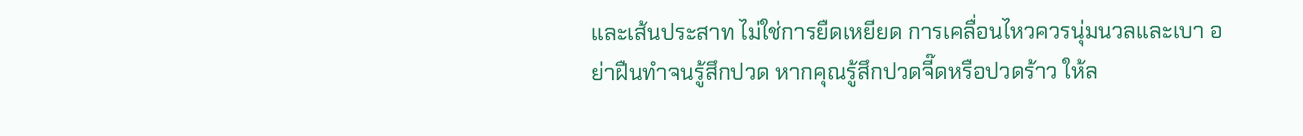และเส้นประสาท ไม่ใช่การยืดเหยียด การเคลื่อนไหวควรนุ่มนวลและเบา อย่าฝืนทำจนรู้สึกปวด หากคุณรู้สึกปวดจี๊ดหรือปวดร้าว ให้ล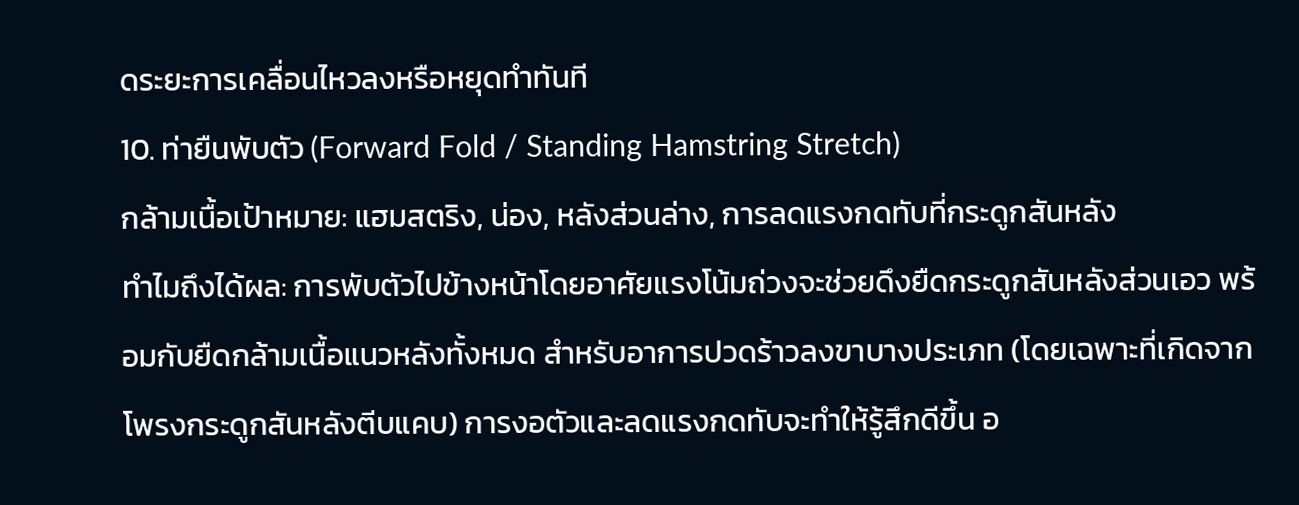ดระยะการเคลื่อนไหวลงหรือหยุดทำทันที
10. ท่ายืนพับตัว (Forward Fold / Standing Hamstring Stretch)
กล้ามเนื้อเป้าหมาย: แฮมสตริง, น่อง, หลังส่วนล่าง, การลดแรงกดทับที่กระดูกสันหลัง
ทำไมถึงได้ผล: การพับตัวไปข้างหน้าโดยอาศัยแรงโน้มถ่วงจะช่วยดึงยืดกระดูกสันหลังส่วนเอว พร้อมกับยืดกล้ามเนื้อแนวหลังทั้งหมด สำหรับอาการปวดร้าวลงขาบางประเภท (โดยเฉพาะที่เกิดจากโพรงกระดูกสันหลังตีบแคบ) การงอตัวและลดแรงกดทับจะทำให้รู้สึกดีขึ้น อ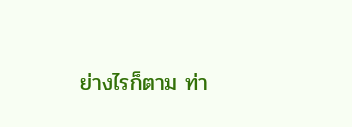ย่างไรก็ตาม ท่า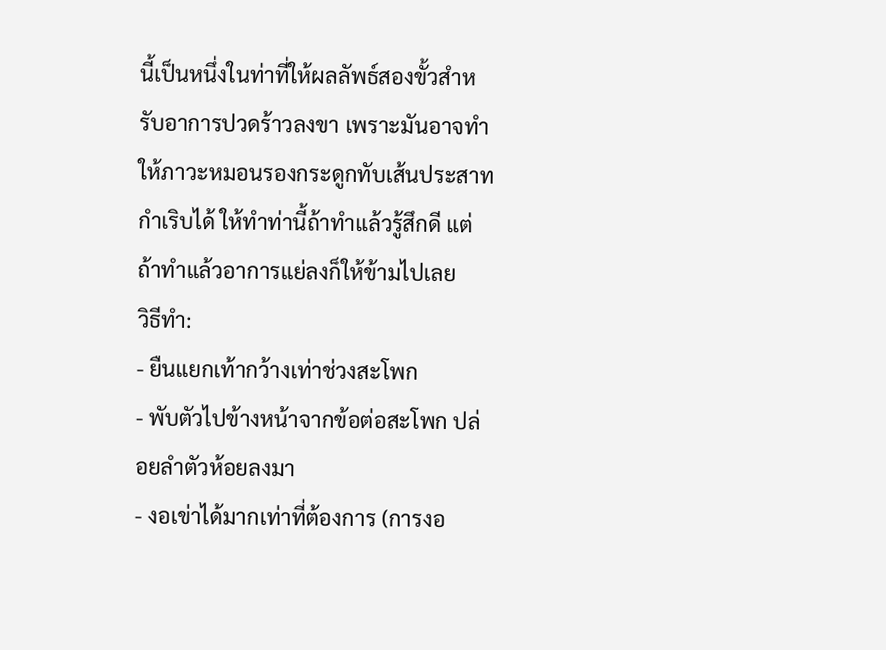นี้เป็นหนึ่งในท่าที่ให้ผลลัพธ์สองขั้วสำหรับอาการปวดร้าวลงขา เพราะมันอาจทำให้ภาวะหมอนรองกระดูกทับเส้นประสาทกำเริบได้ ให้ทำท่านี้ถ้าทำแล้วรู้สึกดี แต่ถ้าทำแล้วอาการแย่ลงก็ให้ข้ามไปเลย
วิธีทำ:
- ยืนแยกเท้ากว้างเท่าช่วงสะโพก
- พับตัวไปข้างหน้าจากข้อต่อสะโพก ปล่อยลำตัวห้อยลงมา
- งอเข่าได้มากเท่าที่ต้องการ (การงอ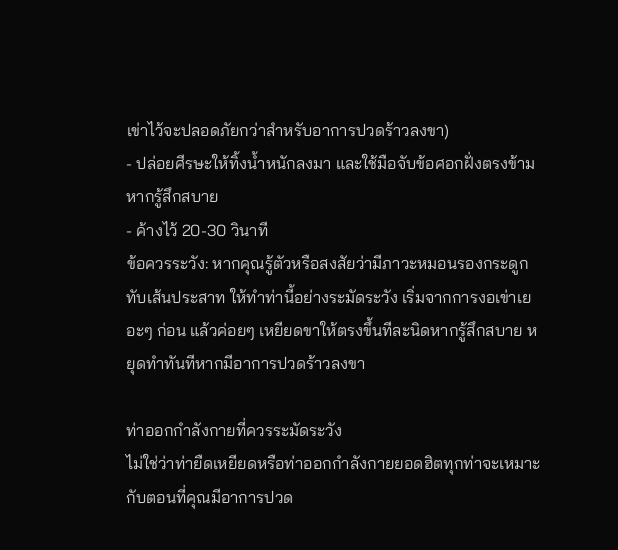เข่าไว้จะปลอดภัยกว่าสำหรับอาการปวดร้าวลงขา)
- ปล่อยศีรษะให้ทิ้งน้ำหนักลงมา และใช้มือจับข้อศอกฝั่งตรงข้ามหากรู้สึกสบาย
- ค้างไว้ 20-30 วินาที
ข้อควรระวัง: หากคุณรู้ตัวหรือสงสัยว่ามีภาวะหมอนรองกระดูกทับเส้นประสาท ให้ทำท่านี้อย่างระมัดระวัง เริ่มจากการงอเข่าเยอะๆ ก่อน แล้วค่อยๆ เหยียดขาให้ตรงขึ้นทีละนิดหากรู้สึกสบาย หยุดทำทันทีหากมีอาการปวดร้าวลงขา

ท่าออกกำลังกายที่ควรระมัดระวัง
ไม่ใช่ว่าท่ายืดเหยียดหรือท่าออกกำลังกายยอดฮิตทุกท่าจะเหมาะกับตอนที่คุณมีอาการปวด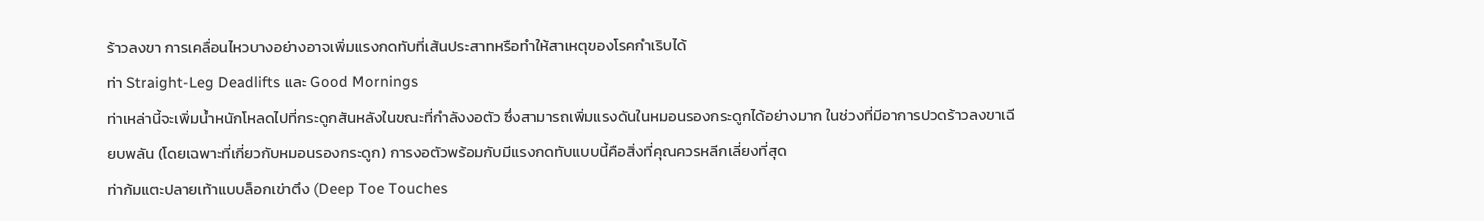ร้าวลงขา การเคลื่อนไหวบางอย่างอาจเพิ่มแรงกดทับที่เส้นประสาทหรือทำให้สาเหตุของโรคกำเริบได้
ท่า Straight-Leg Deadlifts และ Good Mornings
ท่าเหล่านี้จะเพิ่มน้ำหนักโหลดไปที่กระดูกสันหลังในขณะที่กำลังงอตัว ซึ่งสามารถเพิ่มแรงดันในหมอนรองกระดูกได้อย่างมาก ในช่วงที่มีอาการปวดร้าวลงขาเฉียบพลัน (โดยเฉพาะที่เกี่ยวกับหมอนรองกระดูก) การงอตัวพร้อมกับมีแรงกดทับแบบนี้คือสิ่งที่คุณควรหลีกเลี่ยงที่สุด
ท่าก้มแตะปลายเท้าแบบล็อกเข่าตึง (Deep Toe Touches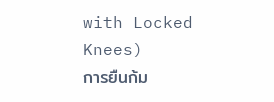with Locked Knees)
การยืนก้ม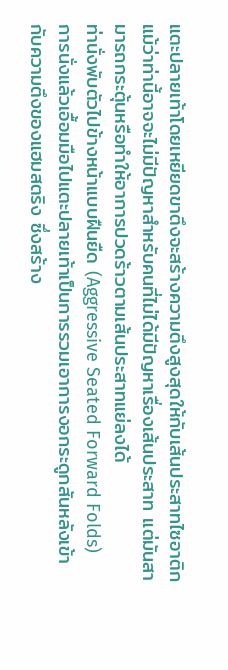แตะปลายเท้าโดยเหยียดขาตึงจะสร้างความตึงสูงสุดให้กับเส้นประสาทไซอาติก แม้ว่าท่านี้อาจจะไม่มีปัญหาสำหรับคนที่ไม่ได้มีปัญหาเรื่องเส้นประสาท แต่มันสามารถกระตุ้นหรือทำให้อาการปวดร้าวตามเส้นประสาทแย่ลงได้
ท่านั่งพับตัวไปข้างหน้าแบบฝืนยืด (Aggressive Seated Forward Folds)
การนั่งแล้วเอื้อมมือไปแตะปลายเท้าเป็นการรวมเอาการงอกระดูกสันหลังเข้ากับความตึงของแฮมสตริง ซึ่งสร้าง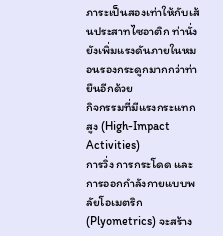ภาระเป็นสองเท่าให้กับเส้นประสาทไซอาติก ท่านั่งยังเพิ่มแรงดันภายในหมอนรองกระดูกมากกว่าท่ายืนอีกด้วย
กิจกรรมที่มีแรงกระแทกสูง (High-Impact Activities)
การวิ่ง การกระโดด และการออกกำลังกายแบบพลัยโอเมตริก (Plyometrics) จะสร้าง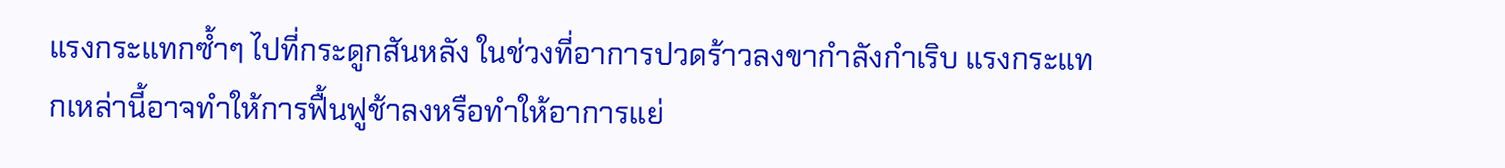แรงกระแทกซ้ำๆ ไปที่กระดูกสันหลัง ในช่วงที่อาการปวดร้าวลงขากำลังกำเริบ แรงกระแทกเหล่านี้อาจทำให้การฟื้นฟูช้าลงหรือทำให้อาการแย่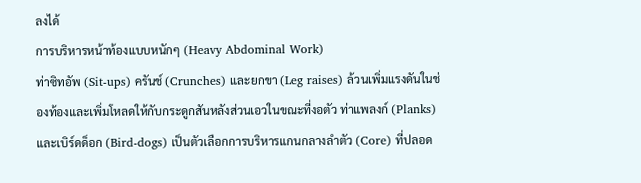ลงได้
การบริหารหน้าท้องแบบหนักๆ (Heavy Abdominal Work)
ท่าซิทอัพ (Sit-ups) ครันช์ (Crunches) และยกขา (Leg raises) ล้วนเพิ่มแรงดันในช่องท้องและเพิ่มโหลดให้กับกระดูกสันหลังส่วนเอวในขณะที่งอตัว ท่าแพลงก์ (Planks) และเบิร์ดด็อก (Bird-dogs) เป็นตัวเลือกการบริหารแกนกลางลำตัว (Core) ที่ปลอด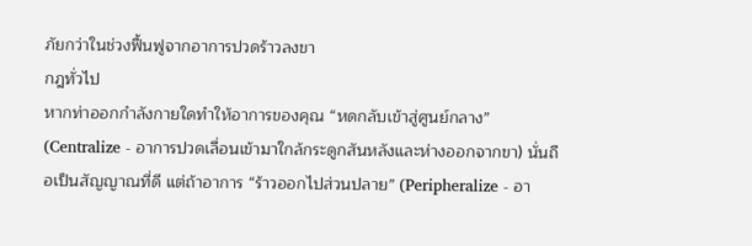ภัยกว่าในช่วงฟื้นฟูจากอาการปวดร้าวลงขา
กฎทั่วไป
หากท่าออกกำลังกายใดทำให้อาการของคุณ “หดกลับเข้าสู่ศูนย์กลาง” (Centralize - อาการปวดเลื่อนเข้ามาใกล้กระดูกสันหลังและห่างออกจากขา) นั่นถือเป็นสัญญาณที่ดี แต่ถ้าอาการ “ร้าวออกไปส่วนปลาย” (Peripheralize - อา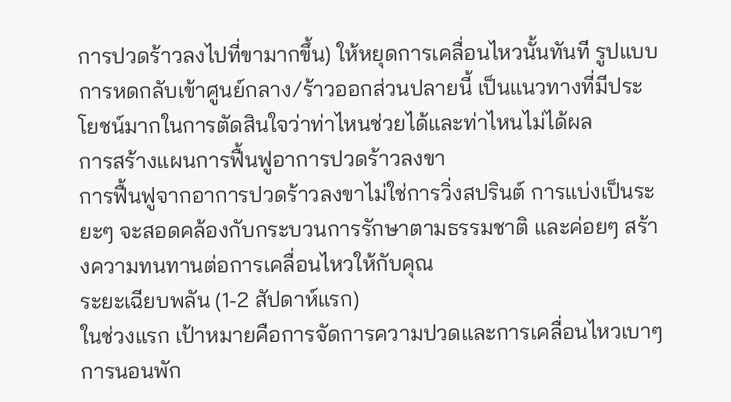การปวดร้าวลงไปที่ขามากขึ้น) ให้หยุดการเคลื่อนไหวนั้นทันที รูปแบบการหดกลับเข้าศูนย์กลาง/ร้าวออกส่วนปลายนี้ เป็นแนวทางที่มีประโยชน์มากในการตัดสินใจว่าท่าไหนช่วยได้และท่าไหนไม่ได้ผล
การสร้างแผนการฟื้นฟูอาการปวดร้าวลงขา
การฟื้นฟูจากอาการปวดร้าวลงขาไม่ใช่การวิ่งสปรินต์ การแบ่งเป็นระยะๆ จะสอดคล้องกับกระบวนการรักษาตามธรรมชาติ และค่อยๆ สร้างความทนทานต่อการเคลื่อนไหวให้กับคุณ
ระยะเฉียบพลัน (1-2 สัปดาห์แรก)
ในช่วงแรก เป้าหมายคือการจัดการความปวดและการเคลื่อนไหวเบาๆ การนอนพัก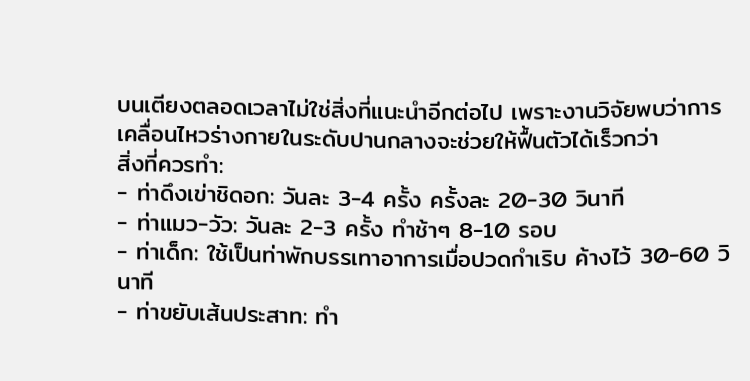บนเตียงตลอดเวลาไม่ใช่สิ่งที่แนะนำอีกต่อไป เพราะงานวิจัยพบว่าการเคลื่อนไหวร่างกายในระดับปานกลางจะช่วยให้ฟื้นตัวได้เร็วกว่า
สิ่งที่ควรทำ:
- ท่าดึงเข่าชิดอก: วันละ 3-4 ครั้ง ครั้งละ 20-30 วินาที
- ท่าแมว-วัว: วันละ 2-3 ครั้ง ทำช้าๆ 8-10 รอบ
- ท่าเด็ก: ใช้เป็นท่าพักบรรเทาอาการเมื่อปวดกำเริบ ค้างไว้ 30-60 วินาที
- ท่าขยับเส้นประสาท: ทำ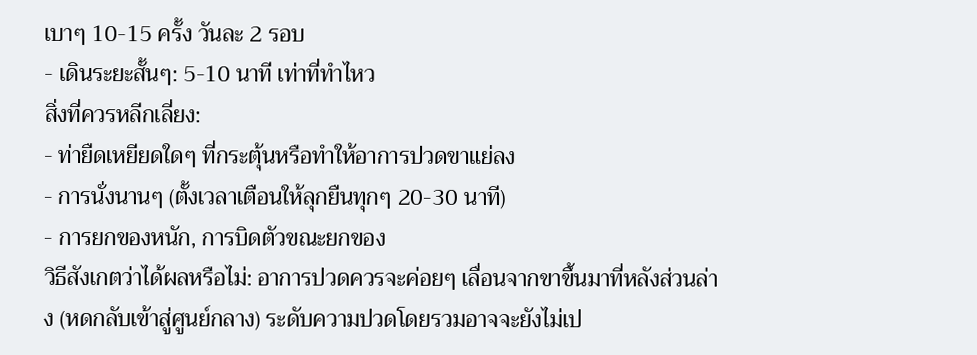เบาๆ 10-15 ครั้ง วันละ 2 รอบ
- เดินระยะสั้นๆ: 5-10 นาที เท่าที่ทำไหว
สิ่งที่ควรหลีกเลี่ยง:
- ท่ายืดเหยียดใดๆ ที่กระตุ้นหรือทำให้อาการปวดขาแย่ลง
- การนั่งนานๆ (ตั้งเวลาเตือนให้ลุกยืนทุกๆ 20-30 นาที)
- การยกของหนัก, การบิดตัวขณะยกของ
วิธีสังเกตว่าได้ผลหรือไม่: อาการปวดควรจะค่อยๆ เลื่อนจากขาขึ้นมาที่หลังส่วนล่าง (หดกลับเข้าสู่ศูนย์กลาง) ระดับความปวดโดยรวมอาจจะยังไม่เป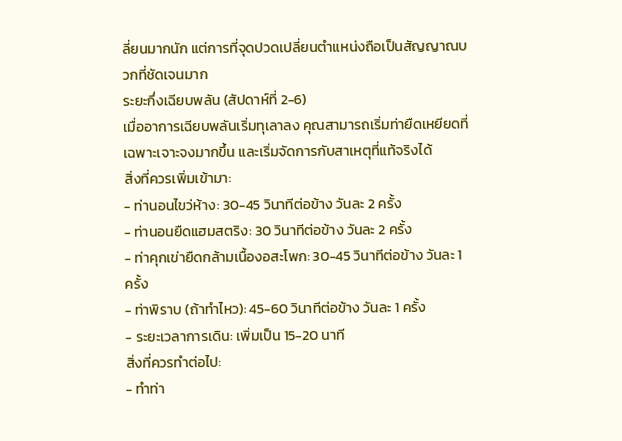ลี่ยนมากนัก แต่การที่จุดปวดเปลี่ยนตำแหน่งถือเป็นสัญญาณบวกที่ชัดเจนมาก
ระยะกึ่งเฉียบพลัน (สัปดาห์ที่ 2-6)
เมื่ออาการเฉียบพลันเริ่มทุเลาลง คุณสามารถเริ่มท่ายืดเหยียดที่เฉพาะเจาะจงมากขึ้น และเริ่มจัดการกับสาเหตุที่แท้จริงได้
สิ่งที่ควรเพิ่มเข้ามา:
- ท่านอนไขว่ห้าง: 30-45 วินาทีต่อข้าง วันละ 2 ครั้ง
- ท่านอนยืดแฮมสตริง: 30 วินาทีต่อข้าง วันละ 2 ครั้ง
- ท่าคุกเข่ายืดกล้ามเนื้องอสะโพก: 30-45 วินาทีต่อข้าง วันละ 1 ครั้ง
- ท่าพิราบ (ถ้าทำไหว): 45-60 วินาทีต่อข้าง วันละ 1 ครั้ง
- ระยะเวลาการเดิน: เพิ่มเป็น 15-20 นาที
สิ่งที่ควรทำต่อไป:
- ทำท่า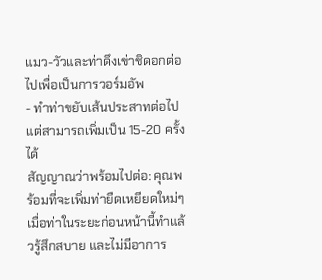แมว-วัวและท่าดึงเข่าชิดอกต่อไปเพื่อเป็นการวอร์มอัพ
- ทำท่าขยับเส้นประสาทต่อไป แต่สามารถเพิ่มเป็น 15-20 ครั้งได้
สัญญาณว่าพร้อมไปต่อ: คุณพร้อมที่จะเพิ่มท่ายืดเหยียดใหม่ๆ เมื่อท่าในระยะก่อนหน้านี้ทำแล้วรู้สึกสบาย และไม่มีอาการ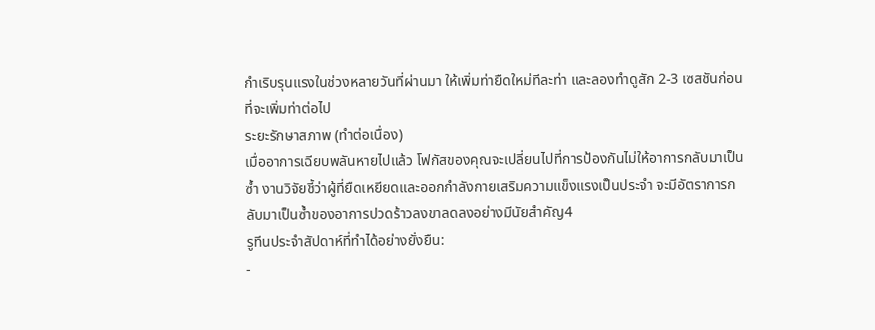กำเริบรุนแรงในช่วงหลายวันที่ผ่านมา ให้เพิ่มท่ายืดใหม่ทีละท่า และลองทำดูสัก 2-3 เซสชันก่อนที่จะเพิ่มท่าต่อไป
ระยะรักษาสภาพ (ทำต่อเนื่อง)
เมื่ออาการเฉียบพลันหายไปแล้ว โฟกัสของคุณจะเปลี่ยนไปที่การป้องกันไม่ให้อาการกลับมาเป็นซ้ำ งานวิจัยชี้ว่าผู้ที่ยืดเหยียดและออกกำลังกายเสริมความแข็งแรงเป็นประจำ จะมีอัตราการกลับมาเป็นซ้ำของอาการปวดร้าวลงขาลดลงอย่างมีนัยสำคัญ4
รูทีนประจำสัปดาห์ที่ทำได้อย่างยั่งยืน:
-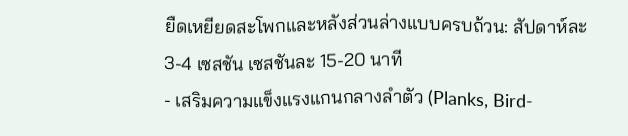ยืดเหยียดสะโพกและหลังส่วนล่างแบบครบถ้วน: สัปดาห์ละ 3-4 เซสชัน เซสชันละ 15-20 นาที
- เสริมความแข็งแรงแกนกลางลำตัว (Planks, Bird-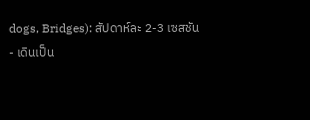dogs, Bridges): สัปดาห์ละ 2-3 เซสชัน
- เดินเป็น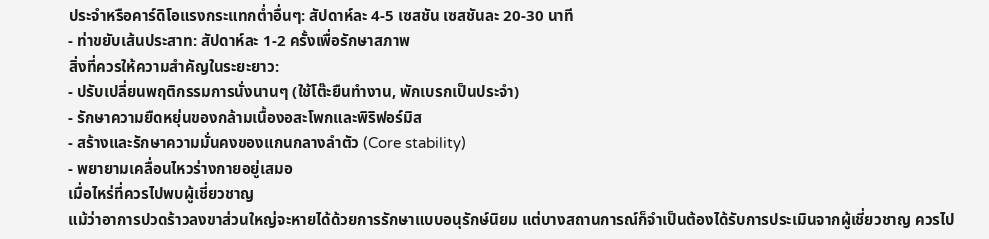ประจำหรือคาร์ดิโอแรงกระแทกต่ำอื่นๆ: สัปดาห์ละ 4-5 เซสชัน เซสชันละ 20-30 นาที
- ท่าขยับเส้นประสาท: สัปดาห์ละ 1-2 ครั้งเพื่อรักษาสภาพ
สิ่งที่ควรให้ความสำคัญในระยะยาว:
- ปรับเปลี่ยนพฤติกรรมการนั่งนานๆ (ใช้โต๊ะยืนทำงาน, พักเบรกเป็นประจำ)
- รักษาความยืดหยุ่นของกล้ามเนื้องอสะโพกและพิริฟอร์มิส
- สร้างและรักษาความมั่นคงของแกนกลางลำตัว (Core stability)
- พยายามเคลื่อนไหวร่างกายอยู่เสมอ
เมื่อไหร่ที่ควรไปพบผู้เชี่ยวชาญ
แม้ว่าอาการปวดร้าวลงขาส่วนใหญ่จะหายได้ด้วยการรักษาแบบอนุรักษ์นิยม แต่บางสถานการณ์ก็จำเป็นต้องได้รับการประเมินจากผู้เชี่ยวชาญ ควรไป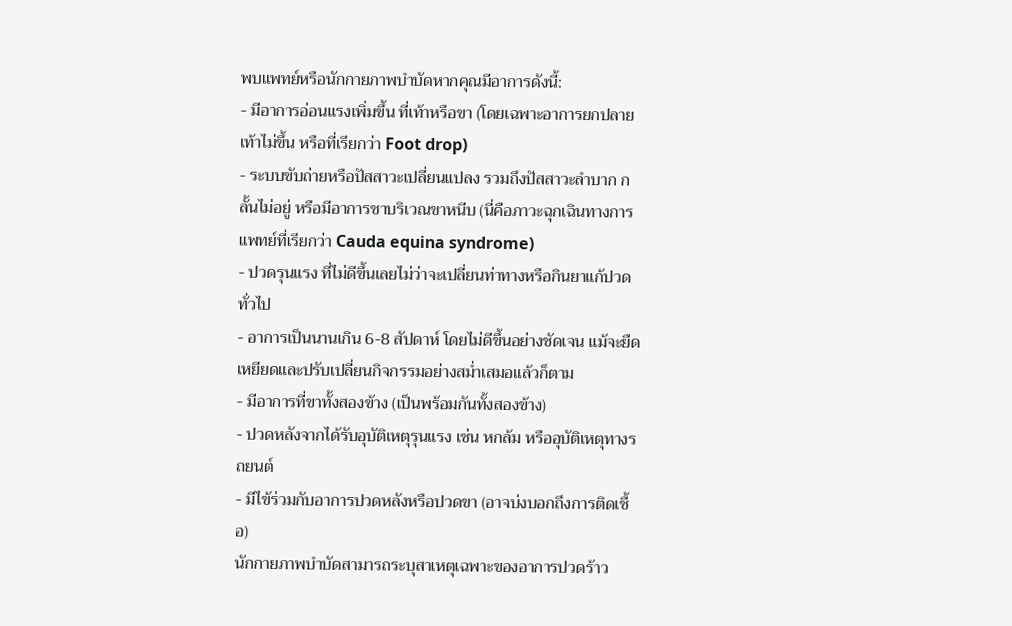พบแพทย์หรือนักกายภาพบำบัดหากคุณมีอาการดังนี้:
- มีอาการอ่อนแรงเพิ่มขึ้น ที่เท้าหรือขา (โดยเฉพาะอาการยกปลายเท้าไม่ขึ้น หรือที่เรียกว่า Foot drop)
- ระบบขับถ่ายหรือปัสสาวะเปลี่ยนแปลง รวมถึงปัสสาวะลำบาก กลั้นไม่อยู่ หรือมีอาการชาบริเวณขาหนีบ (นี่คือภาวะฉุกเฉินทางการแพทย์ที่เรียกว่า Cauda equina syndrome)
- ปวดรุนแรง ที่ไม่ดีขึ้นเลยไม่ว่าจะเปลี่ยนท่าทางหรือกินยาแก้ปวดทั่วไป
- อาการเป็นนานเกิน 6-8 สัปดาห์ โดยไม่ดีขึ้นอย่างชัดเจน แม้จะยืดเหยียดและปรับเปลี่ยนกิจกรรมอย่างสม่ำเสมอแล้วก็ตาม
- มีอาการที่ขาทั้งสองข้าง (เป็นพร้อมกันทั้งสองข้าง)
- ปวดหลังจากได้รับอุบัติเหตุรุนแรง เช่น หกล้ม หรืออุบัติเหตุทางรถยนต์
- มีไข้ร่วมกับอาการปวดหลังหรือปวดขา (อาจบ่งบอกถึงการติดเชื้อ)
นักกายภาพบำบัดสามารถระบุสาเหตุเฉพาะของอาการปวดร้าว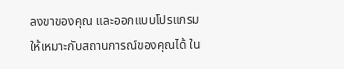ลงขาของคุณ และออกแบบโปรแกรมให้เหมาะกับสถานการณ์ของคุณได้ ใน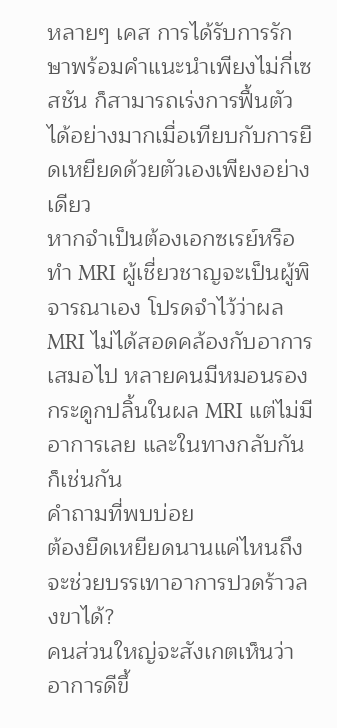หลายๆ เคส การได้รับการรักษาพร้อมคำแนะนำเพียงไม่กี่เซสชัน ก็สามารถเร่งการฟื้นตัวได้อย่างมากเมื่อเทียบกับการยืดเหยียดด้วยตัวเองเพียงอย่างเดียว
หากจำเป็นต้องเอกซเรย์หรือทำ MRI ผู้เชี่ยวชาญจะเป็นผู้พิจารณาเอง โปรดจำไว้ว่าผล MRI ไม่ได้สอดคล้องกับอาการเสมอไป หลายคนมีหมอนรองกระดูกปลิ้นในผล MRI แต่ไม่มีอาการเลย และในทางกลับกันก็เช่นกัน
คำถามที่พบบ่อย
ต้องยืดเหยียดนานแค่ไหนถึงจะช่วยบรรเทาอาการปวดร้าวลงขาได้?
คนส่วนใหญ่จะสังเกตเห็นว่าอาการดีขึ้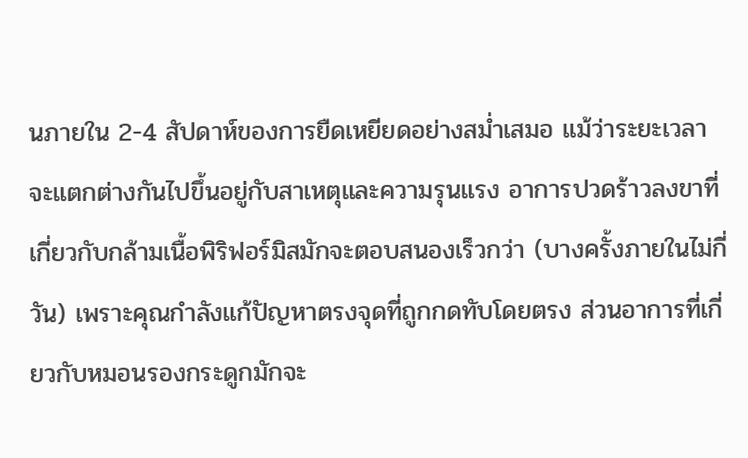นภายใน 2-4 สัปดาห์ของการยืดเหยียดอย่างสม่ำเสมอ แม้ว่าระยะเวลาจะแตกต่างกันไปขึ้นอยู่กับสาเหตุและความรุนแรง อาการปวดร้าวลงขาที่เกี่ยวกับกล้ามเนื้อพิริฟอร์มิสมักจะตอบสนองเร็วกว่า (บางครั้งภายในไม่กี่วัน) เพราะคุณกำลังแก้ปัญหาตรงจุดที่ถูกกดทับโดยตรง ส่วนอาการที่เกี่ยวกับหมอนรองกระดูกมักจะ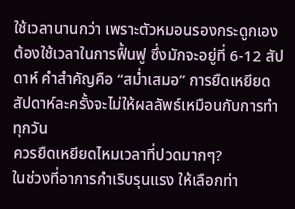ใช้เวลานานกว่า เพราะตัวหมอนรองกระดูกเองต้องใช้เวลาในการฟื้นฟู ซึ่งมักจะอยู่ที่ 6-12 สัปดาห์ คำสำคัญคือ “สม่ำเสมอ” การยืดเหยียดสัปดาห์ละครั้งจะไม่ให้ผลลัพธ์เหมือนกับการทำทุกวัน
ควรยืดเหยียดไหมเวลาที่ปวดมากๆ?
ในช่วงที่อาการกำเริบรุนแรง ให้เลือกท่า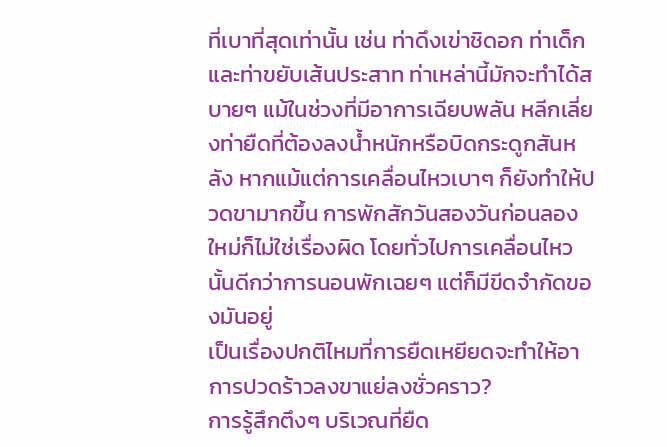ที่เบาที่สุดเท่านั้น เช่น ท่าดึงเข่าชิดอก ท่าเด็ก และท่าขยับเส้นประสาท ท่าเหล่านี้มักจะทำได้สบายๆ แม้ในช่วงที่มีอาการเฉียบพลัน หลีกเลี่ยงท่ายืดที่ต้องลงน้ำหนักหรือบิดกระดูกสันหลัง หากแม้แต่การเคลื่อนไหวเบาๆ ก็ยังทำให้ปวดขามากขึ้น การพักสักวันสองวันก่อนลองใหม่ก็ไม่ใช่เรื่องผิด โดยทั่วไปการเคลื่อนไหวนั้นดีกว่าการนอนพักเฉยๆ แต่ก็มีขีดจำกัดของมันอยู่
เป็นเรื่องปกติไหมที่การยืดเหยียดจะทำให้อาการปวดร้าวลงขาแย่ลงชั่วคราว?
การรู้สึกตึงๆ บริเวณที่ยืด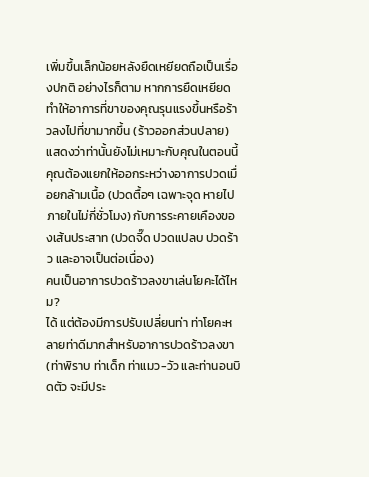เพิ่มขึ้นเล็กน้อยหลังยืดเหยียดถือเป็นเรื่องปกติ อย่างไรก็ตาม หากการยืดเหยียดทำให้อาการที่ขาของคุณรุนแรงขึ้นหรือร้าวลงไปที่ขามากขึ้น (ร้าวออกส่วนปลาย) แสดงว่าท่านั้นยังไม่เหมาะกับคุณในตอนนี้ คุณต้องแยกให้ออกระหว่างอาการปวดเมื่อยกล้ามเนื้อ (ปวดตื้อๆ เฉพาะจุด หายไปภายในไม่กี่ชั่วโมง) กับการระคายเคืองของเส้นประสาท (ปวดจี๊ด ปวดแปลบ ปวดร้าว และอาจเป็นต่อเนื่อง)
คนเป็นอาการปวดร้าวลงขาเล่นโยคะได้ไหม?
ได้ แต่ต้องมีการปรับเปลี่ยนท่า ท่าโยคะหลายท่าดีมากสำหรับอาการปวดร้าวลงขา (ท่าพิราบ ท่าเด็ก ท่าแมว-วัว และท่านอนบิดตัว จะมีประ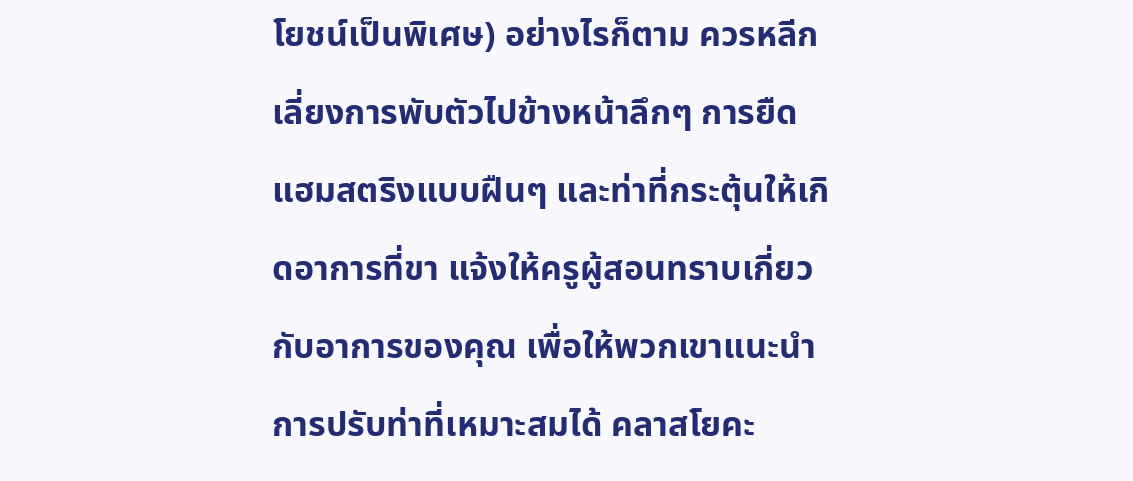โยชน์เป็นพิเศษ) อย่างไรก็ตาม ควรหลีกเลี่ยงการพับตัวไปข้างหน้าลึกๆ การยืดแฮมสตริงแบบฝืนๆ และท่าที่กระตุ้นให้เกิดอาการที่ขา แจ้งให้ครูผู้สอนทราบเกี่ยวกับอาการของคุณ เพื่อให้พวกเขาแนะนำการปรับท่าที่เหมาะสมได้ คลาสโยคะ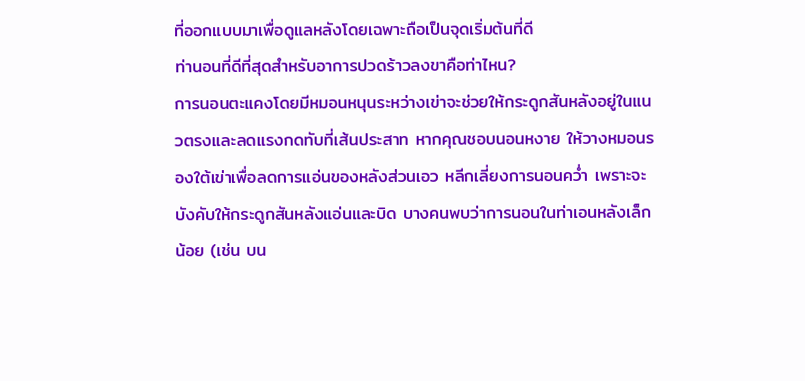ที่ออกแบบมาเพื่อดูแลหลังโดยเฉพาะถือเป็นจุดเริ่มต้นที่ดี
ท่านอนที่ดีที่สุดสำหรับอาการปวดร้าวลงขาคือท่าไหน?
การนอนตะแคงโดยมีหมอนหนุนระหว่างเข่าจะช่วยให้กระดูกสันหลังอยู่ในแนวตรงและลดแรงกดทับที่เส้นประสาท หากคุณชอบนอนหงาย ให้วางหมอนรองใต้เข่าเพื่อลดการแอ่นของหลังส่วนเอว หลีกเลี่ยงการนอนคว่ำ เพราะจะบังคับให้กระดูกสันหลังแอ่นและบิด บางคนพบว่าการนอนในท่าเอนหลังเล็กน้อย (เช่น บน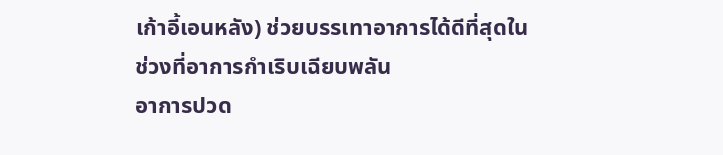เก้าอี้เอนหลัง) ช่วยบรรเทาอาการได้ดีที่สุดในช่วงที่อาการกำเริบเฉียบพลัน
อาการปวด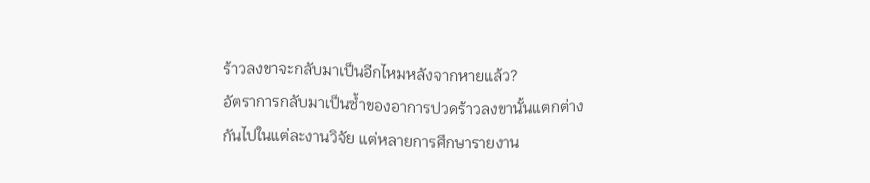ร้าวลงขาจะกลับมาเป็นอีกไหมหลังจากหายแล้ว?
อัตราการกลับมาเป็นซ้ำของอาการปวดร้าวลงขานั้นแตกต่างกันไปในแต่ละงานวิจัย แต่หลายการศึกษารายงาน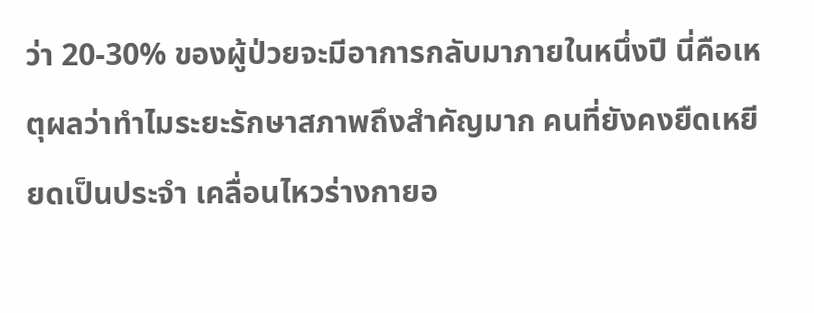ว่า 20-30% ของผู้ป่วยจะมีอาการกลับมาภายในหนึ่งปี นี่คือเหตุผลว่าทำไมระยะรักษาสภาพถึงสำคัญมาก คนที่ยังคงยืดเหยียดเป็นประจำ เคลื่อนไหวร่างกายอ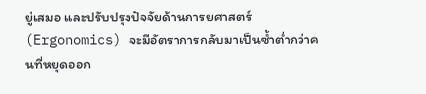ยู่เสมอ และปรับปรุงปัจจัยด้านการยศาสตร์ (Ergonomics) จะมีอัตราการกลับมาเป็นซ้ำต่ำกว่าคนที่หยุดออก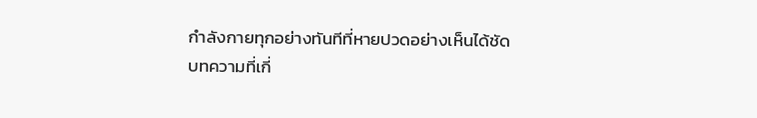กำลังกายทุกอย่างทันทีที่หายปวดอย่างเห็นได้ชัด
บทความที่เกี่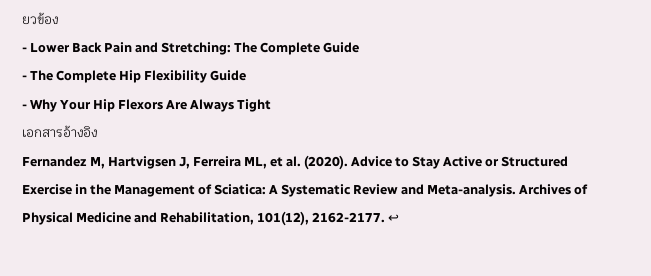ยวข้อง
- Lower Back Pain and Stretching: The Complete Guide
- The Complete Hip Flexibility Guide
- Why Your Hip Flexors Are Always Tight
เอกสารอ้างอิง
Fernandez M, Hartvigsen J, Ferreira ML, et al. (2020). Advice to Stay Active or Structured Exercise in the Management of Sciatica: A Systematic Review and Meta-analysis. Archives of Physical Medicine and Rehabilitation, 101(12), 2162-2177. ↩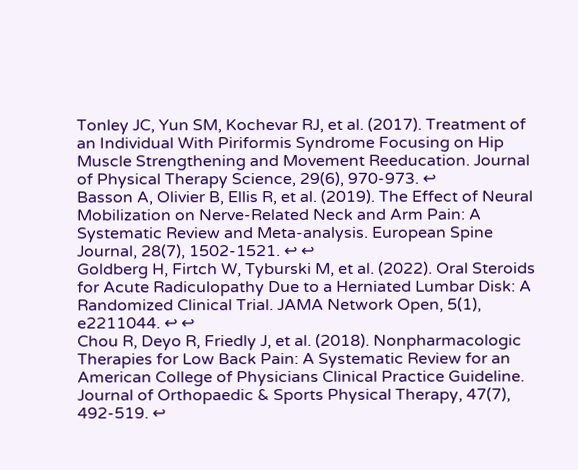Tonley JC, Yun SM, Kochevar RJ, et al. (2017). Treatment of an Individual With Piriformis Syndrome Focusing on Hip Muscle Strengthening and Movement Reeducation. Journal of Physical Therapy Science, 29(6), 970-973. ↩
Basson A, Olivier B, Ellis R, et al. (2019). The Effect of Neural Mobilization on Nerve-Related Neck and Arm Pain: A Systematic Review and Meta-analysis. European Spine Journal, 28(7), 1502-1521. ↩ ↩
Goldberg H, Firtch W, Tyburski M, et al. (2022). Oral Steroids for Acute Radiculopathy Due to a Herniated Lumbar Disk: A Randomized Clinical Trial. JAMA Network Open, 5(1), e2211044. ↩ ↩
Chou R, Deyo R, Friedly J, et al. (2018). Nonpharmacologic Therapies for Low Back Pain: A Systematic Review for an American College of Physicians Clinical Practice Guideline. Journal of Orthopaedic & Sports Physical Therapy, 47(7), 492-519. ↩